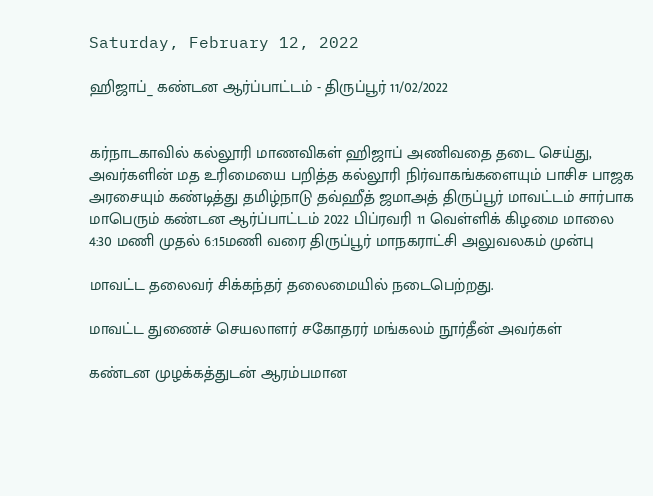Saturday, February 12, 2022

ஹிஜாப்_ கண்டன ஆர்ப்பாட்டம் - திருப்பூர் 11/02/2022


கர்நாடகாவில் கல்லூரி மாணவிகள் ஹிஜாப் அணிவதை தடை செய்து, அவர்களின் மத உரிமையை பறித்த கல்லூரி நிர்வாகங்களையும் பாசிச பாஜக அரசையும் கண்டித்து தமிழ்நாடு தவ்ஹீத் ஜமாஅத் திருப்பூர் மாவட்டம் சார்பாக மாபெரும் கண்டன ஆர்ப்பாட்டம் 2022 பிப்ரவரி 11 வெள்ளிக் கிழமை மாலை 4:30 மணி முதல் 6:15மணி வரை திருப்பூர் மாநகராட்சி அலுவலகம் முன்பு

மாவட்ட தலைவர் சிக்கந்தர் தலைமையில் நடைபெற்றது.

மாவட்ட துணைச் செயலாளர் சகோதரர் மங்கலம் நூர்தீன் அவர்கள்

கண்டன முழக்கத்துடன் ஆரம்பமான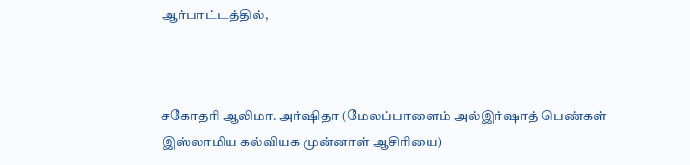ஆர்பாட்டத்தில்,



சகோதரி ஆலிமா. அர்ஷிதா (மேலப்பாளைம் அல்இர்ஷாத் பெண்கள் இஸ்லாமிய கல்வியக முன்னாள் ஆசிரியை)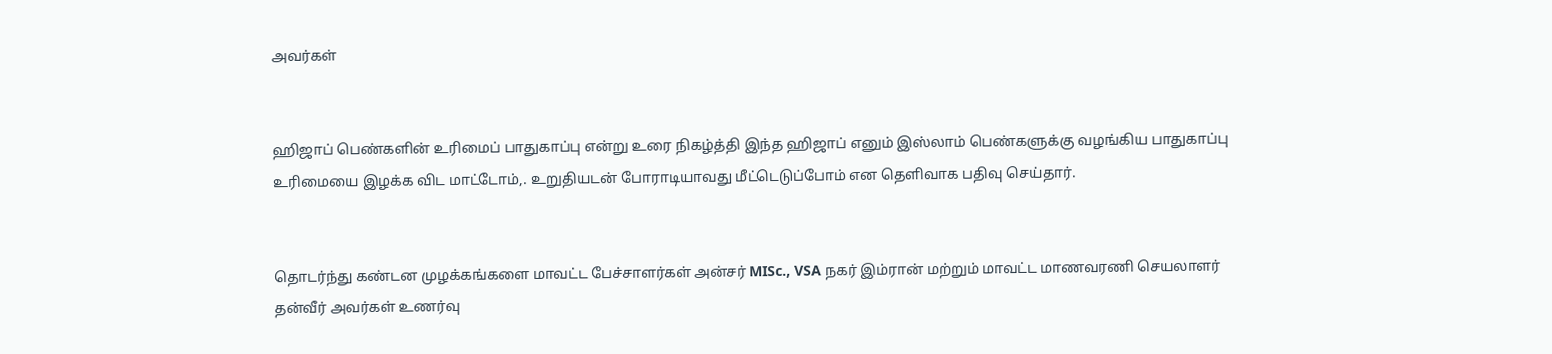அவர்கள்


ஹிஜாப் பெண்களின் உரிமைப் பாதுகாப்பு என்று உரை நிகழ்த்தி இந்த ஹிஜாப் எனும் இஸ்லாம் பெண்களுக்கு வழங்கிய பாதுகாப்பு உரிமையை இழக்க விட மாட்டோம்,. உறுதியடன் போராடியாவது மீட்டெடுப்போம் என தெளிவாக பதிவு செய்தார்.


தொடர்ந்து கண்டன முழக்கங்களை மாவட்ட பேச்சாளர்கள் அன்சர் MISc., VSA நகர் இம்ரான் மற்றும் மாவட்ட மாணவரணி செயலாளர் தன்வீர் அவர்கள் உணர்வு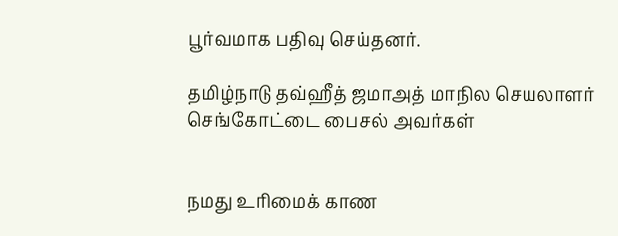பூர்வமாக பதிவு செய்தனர்.

தமிழ்நாடு தவ்ஹீத் ஜமாஅத் மாநில செயலாளர் செங்கோட்டை பைசல் அவர்கள்


நமது உரிமைக் காண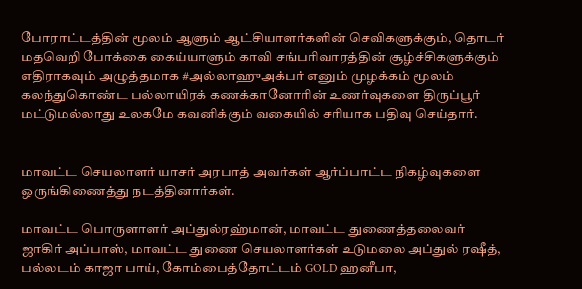போராட்டத்தின் மூலம் ஆளும் ஆட்சியாளர்களின் செவிகளுக்கும், தொடர் மதவெறி போக்கை கைய்யாளும் காவி சங்பரிவாரத்தின் சூழ்ச்சிகளுக்கும் எதிராகவும் அழுத்தமாக #அல்லாஹுஅக்பர் எனும் முழக்கம் மூலம் கலந்துகொண்ட பல்லாயிரக் கணக்கானோரின் உணர்வுகளை திருப்பூர் மட்டுமல்லாது உலகமே கவனிக்கும் வகையில் சரியாக பதிவு செய்தார்.


மாவட்ட செயலாளர் யாசர் அரபாத் அவர்கள் ஆர்ப்பாட்ட நிகழ்வுகளை ஒருங்கிணைத்து நடத்தினார்கள்.

மாவட்ட பொருளாளர் அப்துல்ரஹ்மான், மாவட்ட துணைத்தலைவர் ஜாகிர் அப்பாஸ், மாவட்ட துணை செயலாளர்கள் உடுமலை அப்துல் ரஷீத், பல்லடம் காஜா பாய், கோம்பைத்தோட்டம் GOLD ஹனீபா,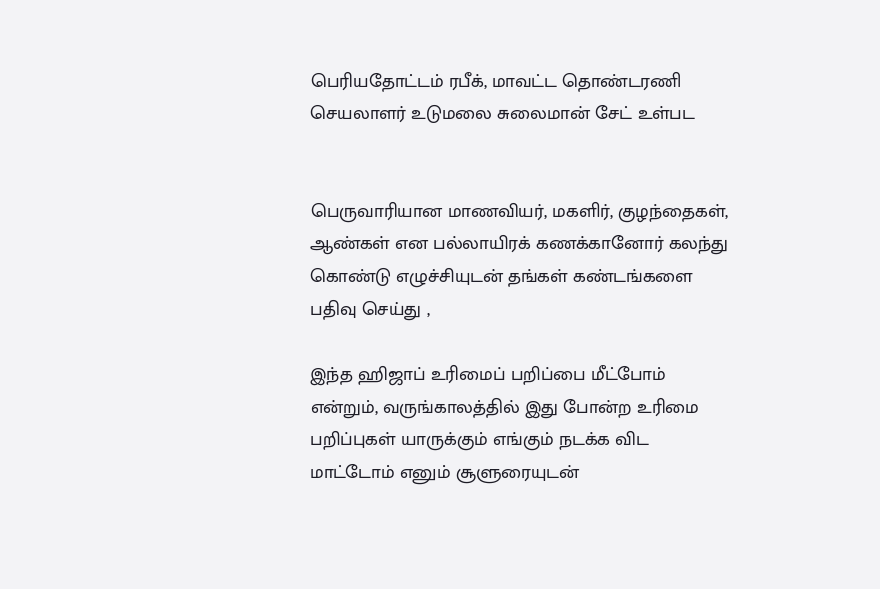பெரியதோட்டம் ரபீக், மாவட்ட தொண்டரணி செயலாளர் உடுமலை சுலைமான் சேட் உள்பட


பெருவாரியான மாணவியர், மகளிர், குழந்தைகள், ஆண்கள் என பல்லாயிரக் கணக்கானோர் கலந்து கொண்டு எழுச்சியுடன் தங்கள் கண்டங்களை பதிவு செய்து ,

இந்த ஹிஜாப் உரிமைப் பறிப்பை மீட்போம் என்றும், வருங்காலத்தில் இது போன்ற உரிமை பறிப்புகள் யாருக்கும் எங்கும் நடக்க விட மாட்டோம் எனும் சூளுரையுடன்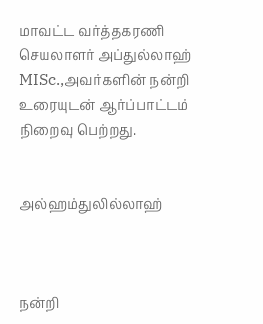மாவட்ட வர்த்தகரணி செயலாளர் அப்துல்லாஹ் MISc.,அவர்களின் நன்றி உரையுடன் ஆர்ப்பாட்டம் நிறைவு பெற்றது.


அல்ஹம்துலில்லாஹ்



நன்றி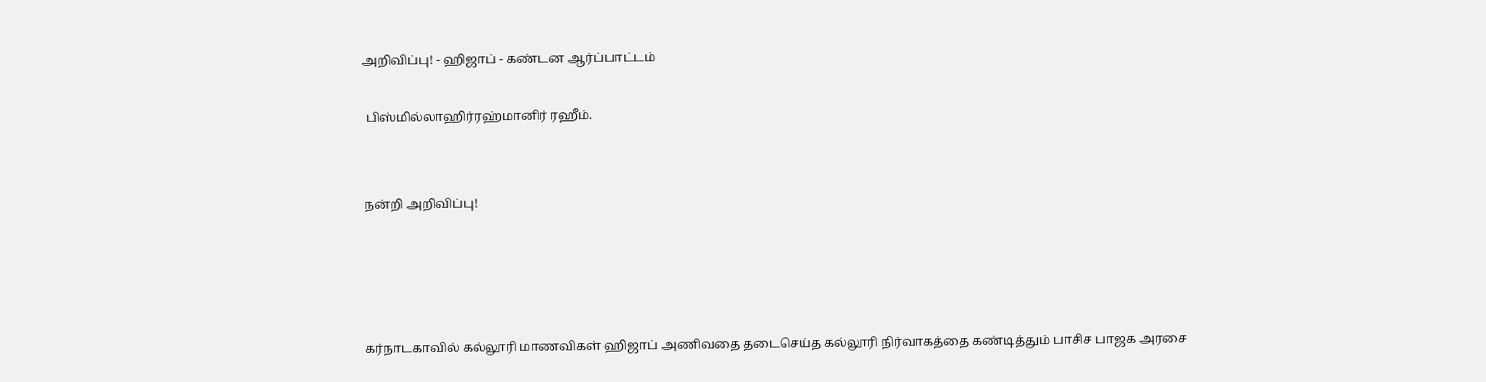அறிவிப்பு! - ஹிஜாப் - கண்டன ஆர்ப்பாட்டம்

 பிஸ்மில்லாஹிர்ரஹ்மானிர் ரஹீம்.


நன்றி அறிவிப்பு!




கர்நாடகாவில் கல்லூரி மாணவிகள் ஹிஜாப் அணிவதை தடைசெய்த கல்லூரி நிர்வாகத்தை கண்டித்தும் பாசிச பாஜக அரசை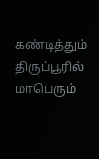கண்டித்தும் திருப்பூரில் மாபெரும்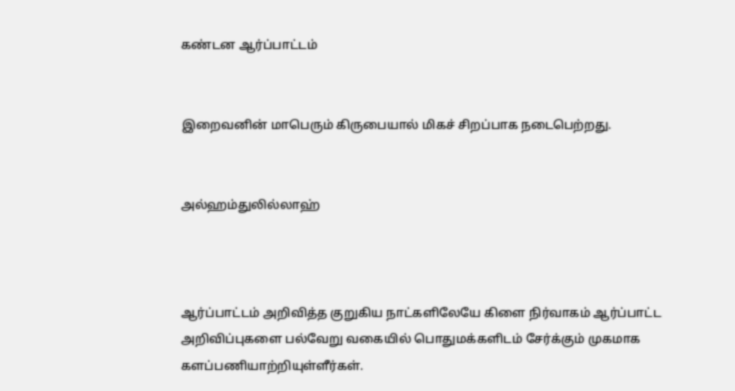கண்டன ஆர்ப்பாட்டம்


இறைவனின் மாபெரும் கிருபையால் மிகச் சிறப்பாக நடைபெற்றது.


அல்ஹம்துலில்லாஹ்



ஆர்ப்பாட்டம் அறிவித்த குறுகிய நாட்களிலேயே கிளை நிர்வாகம் ஆர்ப்பாட்ட அறிவிப்புகளை பல்வேறு வகையில் பொதுமக்களிடம் சேர்க்கும் முகமாக களப்பணியாற்றியுள்ளீர்கள்.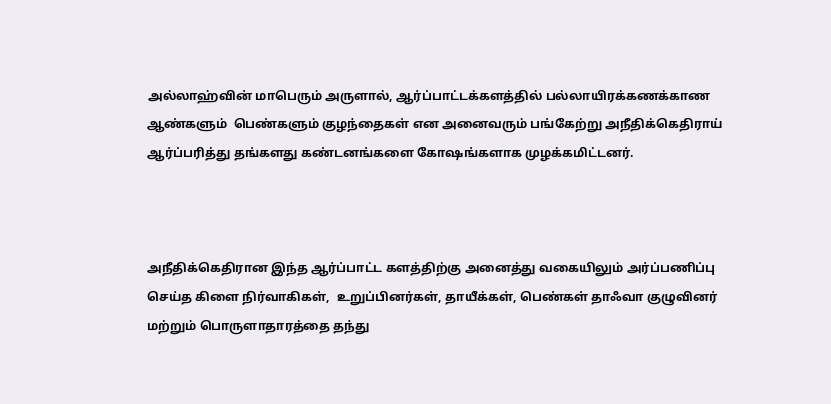அல்லாஹ்வின் மாபெரும் அருளால், ஆர்ப்பாட்டக்களத்தில் பல்லாயிரக்கணக்காண ஆண்களும்  பெண்களும் குழந்தைகள் என அனைவரும் பங்கேற்று அநீதிக்கெதிராய் ஆர்ப்பரித்து தங்களது கண்டனங்களை கோஷங்களாக முழக்கமிட்டனர்.



அநீதிக்கெதிரான இந்த ஆர்ப்பாட்ட களத்திற்கு அனைத்து வகையிலும் அர்ப்பணிப்பு செய்த கிளை நிர்வாகிகள்,  உறுப்பினர்கள், தாயீக்கள், பெண்கள் தாஃவா குழுவினர் மற்றும் பொருளாதாரத்தை தந்து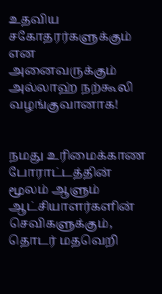உதவிய சகோதரர்களுக்கும் என  அனைவருக்கும் அல்லாஹ் நற்கூலி வழங்குவானாக!


நமது உரிமைக்காண போராட்டத்தின் மூலம் ஆளும் ஆட்சியாளர்களின் செவிகளுக்கும்,  தொடர் மதவெறி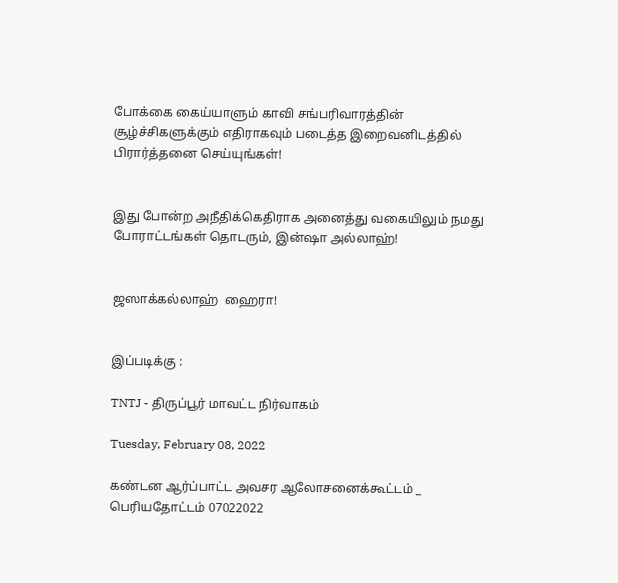போக்கை கைய்யாளும் காவி சங்பரிவாரத்தின் சூழ்ச்சிகளுக்கும் எதிராகவும் படைத்த இறைவனிடத்தில் பிரார்த்தனை செய்யுங்கள்!


இது போன்ற அநீதிக்கெதிராக அனைத்து வகையிலும் நமது போராட்டங்கள் தொடரும், இன்ஷா அல்லாஹ்!


ஜஸாக்கல்லாஹ்  ஹைரா!


இப்படிக்கு :

TNTJ - திருப்பூர் மாவட்ட நிர்வாகம்

Tuesday, February 08, 2022

கண்டன ஆர்ப்பாட்ட அவசர ஆலோசனைக்கூட்டம் _ பெரியதோட்டம் 07022022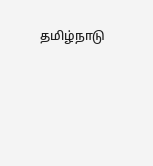தமிழ்நாடு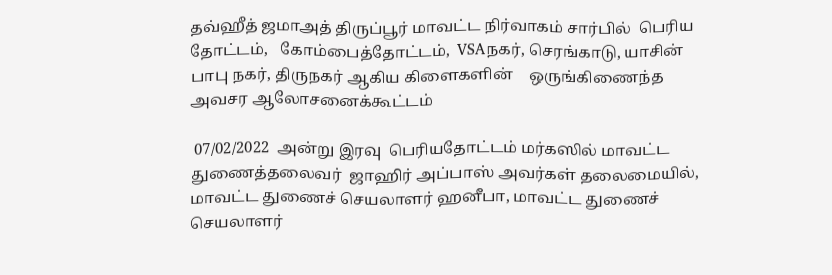தவ்ஹீத் ஜமாஅத் திருப்பூர் மாவட்ட நிர்வாகம் சார்பில்  பெரிய தோட்டம்,   கோம்பைத்தோட்டம்,  VSAநகர், செரங்காடு, யாசின் பாபு நகர், திருநகர் ஆகிய கிளைகளின்    ஒருங்கிணைந்த அவசர ஆலோசனைக்கூட்டம்

 07/02/2022  அன்று இரவு  பெரியதோட்டம் மர்கஸில் மாவட்ட துணைத்தலைவர்  ஜாஹிர் அப்பாஸ் அவர்கள் தலைமையில்,
மாவட்ட துணைச் செயலாளர் ஹனீபா, மாவட்ட துணைச் செயலாளர்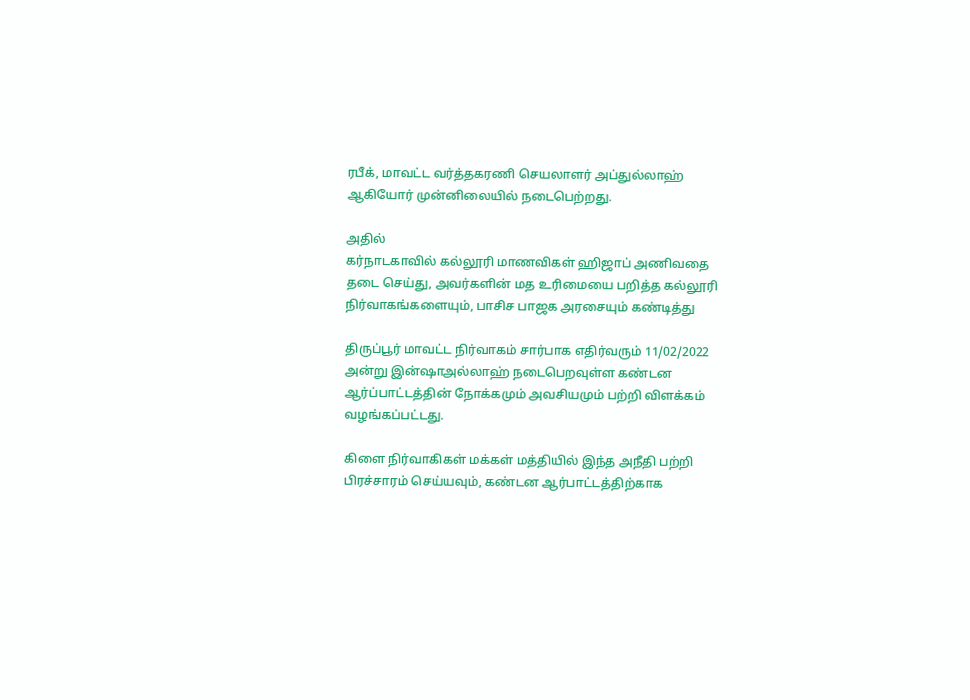ரபீக், மாவட்ட வர்த்தகரணி செயலாளர் அப்துல்லாஹ் ஆகியோர் முன்னிலையில் நடைபெற்றது.

அதில்
கர்நாடகாவில் கல்லூரி மாணவிகள் ஹிஜாப் அணிவதை தடை செய்து, அவர்களின் மத உரிமையை பறித்த கல்லூரி நிர்வாகங்களையும், பாசிச பாஜக அரசையும் கண்டித்து

திருப்பூர் மாவட்ட நிர்வாகம் சார்பாக எதிர்வரும் 11/02/2022 அன்று இன்ஷாஅல்லாஹ் நடைபெறவுள்ள கண்டன ஆர்ப்பாட்டத்தின் நோக்கமும் அவசியமும் பற்றி விளக்கம் வழங்கப்பட்டது.

கிளை நிர்வாகிகள் மக்கள் மத்தியில் இந்த அநீதி பற்றி பிரச்சாரம் செய்யவும், கண்டன ஆர்பாட்டத்திற்காக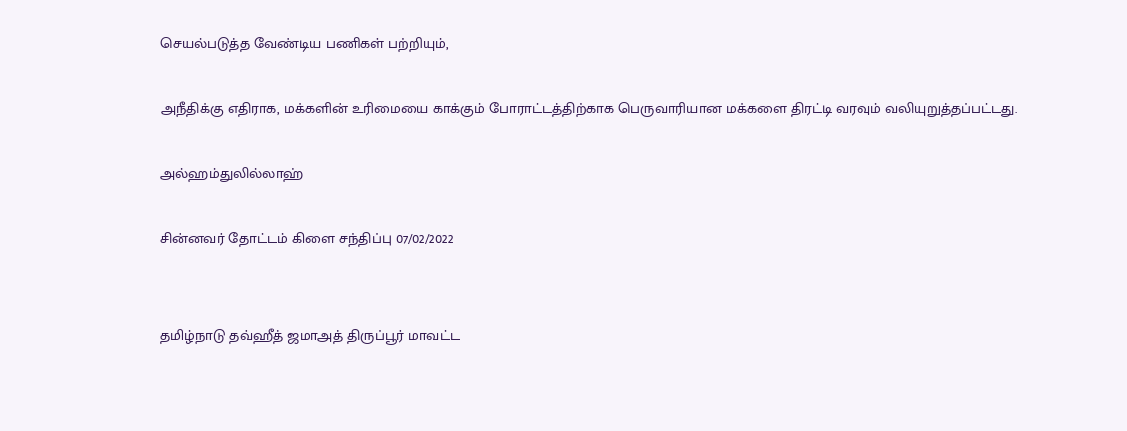செயல்படுத்த வேண்டிய பணிகள் பற்றியும்,

அநீதிக்கு எதிராக, மக்களின் உரிமையை காக்கும் போராட்டத்திற்காக பெருவாரியான மக்களை திரட்டி வரவும் வலியுறுத்தப்பட்டது.

அல்ஹம்துலில்லாஹ்

சின்னவர் தோட்டம் கிளை சந்திப்பு 07/02/2022


தமிழ்நாடு தவ்ஹீத் ஜமாஅத் திருப்பூர் மாவட்ட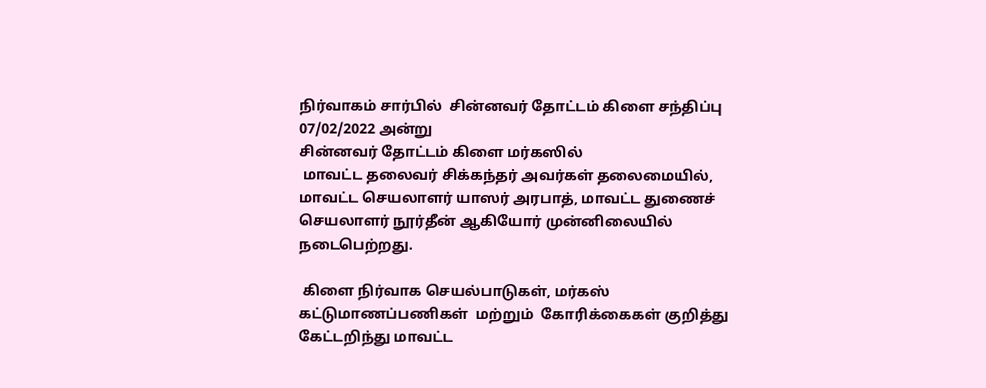நிர்வாகம் சார்பில்  சின்னவர் தோட்டம் கிளை சந்திப்பு   07/02/2022 அன்று
சின்னவர் தோட்டம் கிளை மர்கஸில்
 மாவட்ட தலைவர் சிக்கந்தர் அவர்கள் தலைமையில்,
மாவட்ட செயலாளர் யாஸர் அரபாத், மாவட்ட துணைச் செயலாளர் நூர்தீன் ஆகியோர் முன்னிலையில் நடைபெற்றது.

 கிளை நிர்வாக செயல்பாடுகள், மர்கஸ் கட்டுமாணப்பணிகள்  மற்றும்  கோரிக்கைகள் குறித்து கேட்டறிந்து மாவட்ட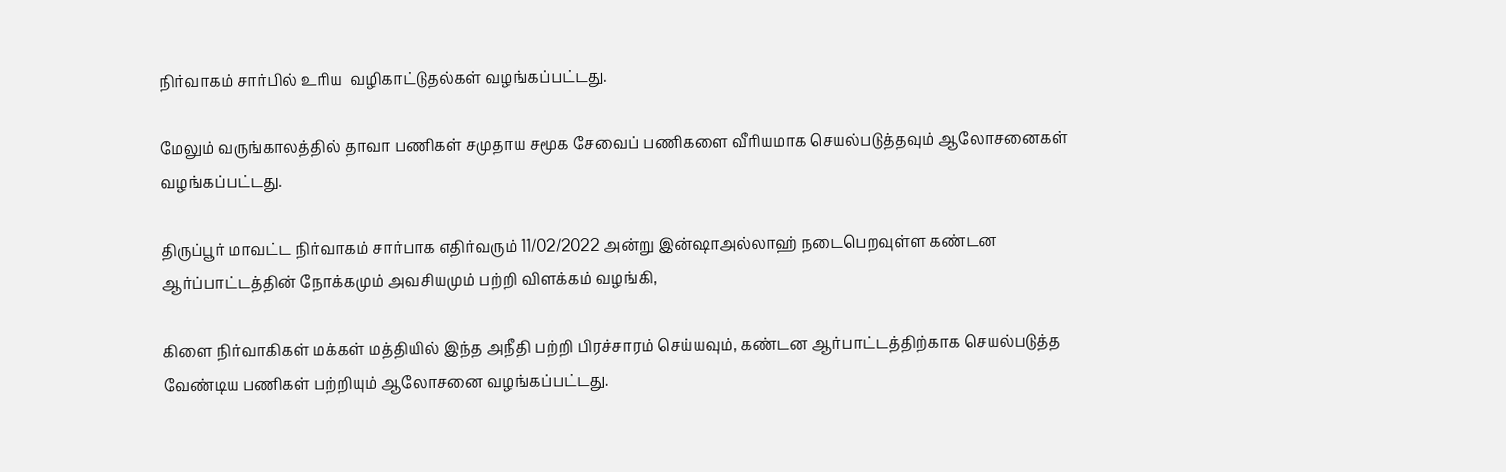நிர்வாகம் சார்பில் உரிய  வழிகாட்டுதல்கள் வழங்கப்பட்டது.

மேலும் வருங்காலத்தில் தாவா பணிகள் சமுதாய சமூக சேவைப் பணிகளை வீரியமாக செயல்படுத்தவும் ஆலோசனைகள் வழங்கப்பட்டது.

திருப்பூர் மாவட்ட நிர்வாகம் சார்பாக எதிர்வரும் 11/02/2022 அன்று இன்ஷாஅல்லாஹ் நடைபெறவுள்ள கண்டன ஆர்ப்பாட்டத்தின் நோக்கமும் அவசியமும் பற்றி விளக்கம் வழங்கி,

கிளை நிர்வாகிகள் மக்கள் மத்தியில் இந்த அநீதி பற்றி பிரச்சாரம் செய்யவும், கண்டன ஆர்பாட்டத்திற்காக செயல்படுத்த வேண்டிய பணிகள் பற்றியும் ஆலோசனை வழங்கப்பட்டது.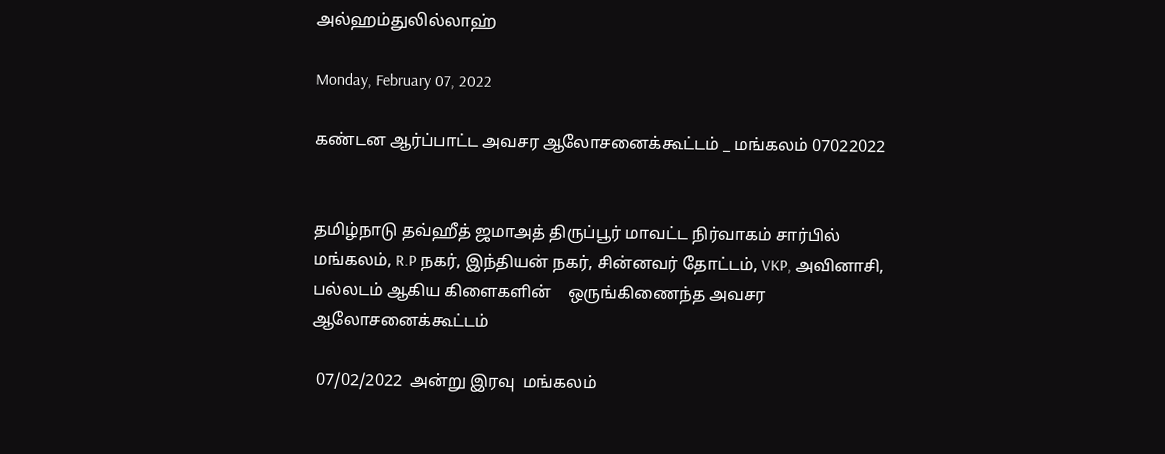அல்ஹம்துலில்லாஹ்

Monday, February 07, 2022

கண்டன ஆர்ப்பாட்ட அவசர ஆலோசனைக்கூட்டம் _ மங்கலம் 07022022


தமிழ்நாடு தவ்ஹீத் ஜமாஅத் திருப்பூர் மாவட்ட நிர்வாகம் சார்பில்
மங்கலம், R.P நகர், இந்தியன் நகர், சின்னவர் தோட்டம், VKP, அவினாசி, பல்லடம் ஆகிய கிளைகளின்    ஒருங்கிணைந்த அவசர ஆலோசனைக்கூட்டம்

 07/02/2022  அன்று இரவு  மங்கலம்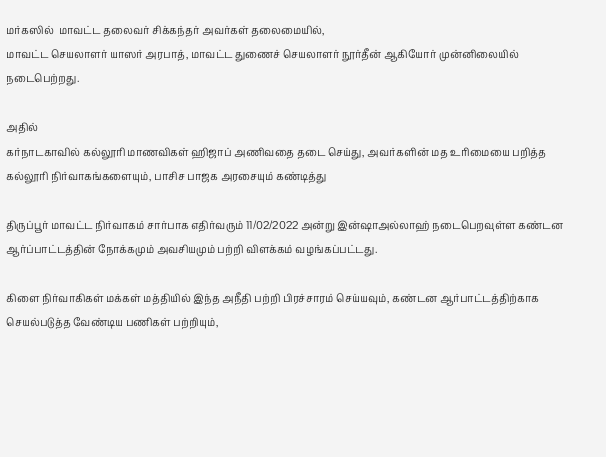மர்கஸில்  மாவட்ட தலைவர் சிக்கந்தர் அவர்கள் தலைமையில்,
மாவட்ட செயலாளர் யாஸர் அரபாத், மாவட்ட துணைச் செயலாளர் நூர்தீன் ஆகியோர் முன்னிலையில் நடைபெற்றது.

அதில்
கர்நாடகாவில் கல்லூரி மாணவிகள் ஹிஜாப் அணிவதை தடை செய்து, அவர்களின் மத உரிமையை பறித்த கல்லூரி நிர்வாகங்களையும், பாசிச பாஜக அரசையும் கண்டித்து

திருப்பூர் மாவட்ட நிர்வாகம் சார்பாக எதிர்வரும் 11/02/2022 அன்று இன்ஷாஅல்லாஹ் நடைபெறவுள்ள கண்டன ஆர்ப்பாட்டத்தின் நோக்கமும் அவசியமும் பற்றி விளக்கம் வழங்கப்பட்டது.

கிளை நிர்வாகிகள் மக்கள் மத்தியில் இந்த அநீதி பற்றி பிரச்சாரம் செய்யவும், கண்டன ஆர்பாட்டத்திற்காக செயல்படுத்த வேண்டிய பணிகள் பற்றியும்,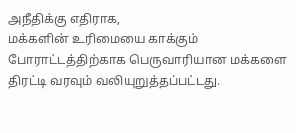அநீதிக்கு எதிராக,
மக்களின் உரிமையை காக்கும் போராட்டத்திற்காக பெருவாரியான மக்களை திரட்டி வரவும் வலியுறுத்தப்பட்டது.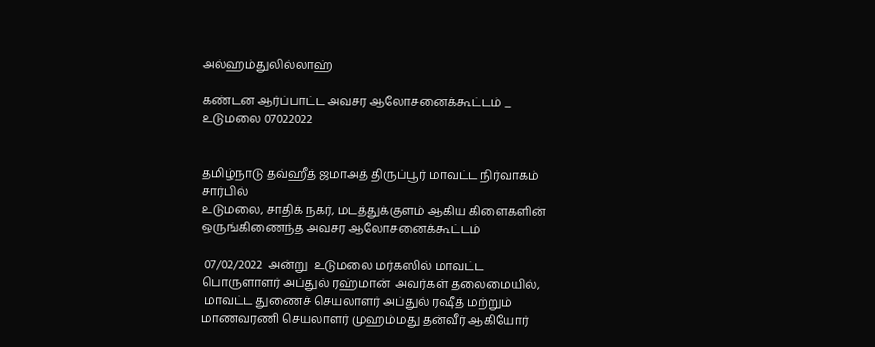அல்ஹம்துலில்லாஹ்

கண்டன ஆர்ப்பாட்ட அவசர ஆலோசனைக்கூட்டம் _ உடுமலை 07022022


தமிழ்நாடு தவ்ஹீத் ஜமாஅத் திருப்பூர் மாவட்ட நிர்வாகம் சார்பில்
உடுமலை, சாதிக் நகர், மடத்துக்குளம் ஆகிய கிளைகளின்    ஒருங்கிணைந்த அவசர ஆலோசனைக்கூட்டம்

 07/02/2022  அன்று  உடுமலை மர்கஸில் மாவட்ட பொருளாளர் அப்துல் ரஹ்மான்  அவர்கள் தலைமையில்,
 மாவட்ட துணைச் செயலாளர் அப்துல் ரஷீத் மற்றும் மாணவரணி செயலாளர் முஹம்மது தன்வீர் ஆகியோர்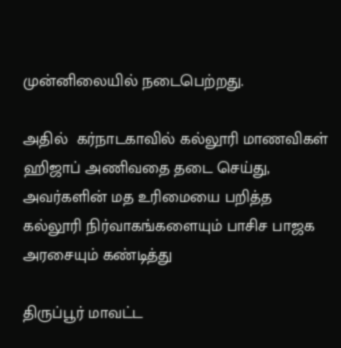முன்னிலையில் நடைபெற்றது.

அதில்  கர்நாடகாவில் கல்லூரி மாணவிகள் ஹிஜாப் அணிவதை தடை செய்து, அவர்களின் மத உரிமையை பறித்த கல்லூரி நிர்வாகங்களையும் பாசிச பாஜக அரசையும் கண்டித்து

திருப்பூர் மாவட்ட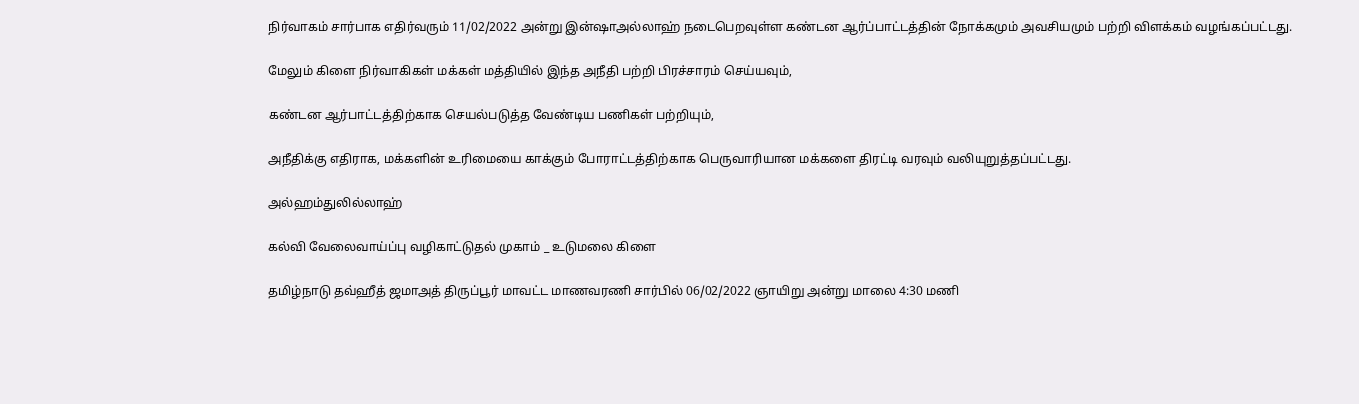நிர்வாகம் சார்பாக எதிர்வரும் 11/02/2022 அன்று இன்ஷாஅல்லாஹ் நடைபெறவுள்ள கண்டன ஆர்ப்பாட்டத்தின் நோக்கமும் அவசியமும் பற்றி விளக்கம் வழங்கப்பட்டது.

மேலும் கிளை நிர்வாகிகள் மக்கள் மத்தியில் இந்த அநீதி பற்றி பிரச்சாரம் செய்யவும்,

கண்டன ஆர்பாட்டத்திற்காக செயல்படுத்த வேண்டிய பணிகள் பற்றியும்,

அநீதிக்கு எதிராக, மக்களின் உரிமையை காக்கும் போராட்டத்திற்காக பெருவாரியான மக்களை திரட்டி வரவும் வலியுறுத்தப்பட்டது.

அல்ஹம்துலில்லாஹ்

கல்வி வேலைவாய்ப்பு வழிகாட்டுதல் முகாம் _ உடுமலை கிளை

தமிழ்நாடு தவ்ஹீத் ஜமாஅத் திருப்பூர் மாவட்ட மாணவரணி சார்பில் 06/02/2022 ஞாயிறு அன்று மாலை 4:30 மணி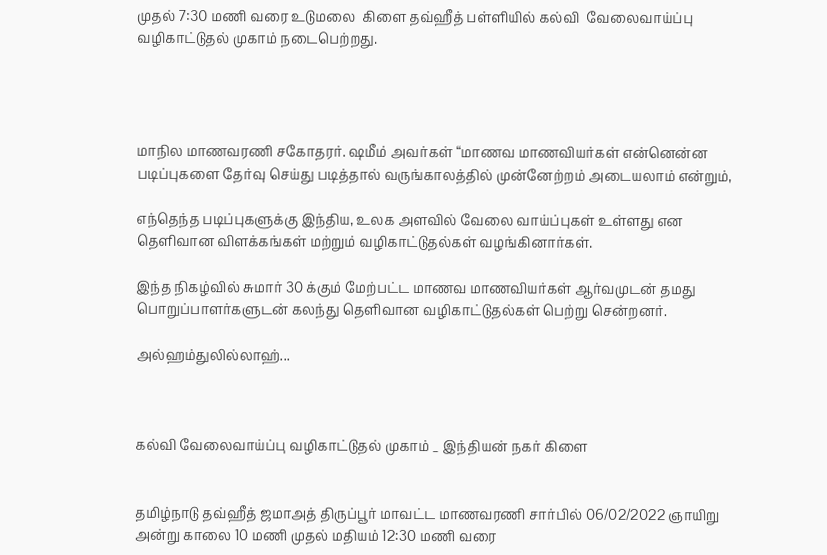முதல் 7:30 மணி வரை உடுமலை  கிளை தவ்ஹீத் பள்ளியில் கல்வி  வேலைவாய்ப்பு வழிகாட்டுதல் முகாம் நடைபெற்றது.




மாநில மாணவரணி சகோதரர். ஷமீம் அவர்கள் “மாணவ மாணவியர்கள் என்னென்ன  படிப்புகளை தேர்வு செய்து படித்தால் வருங்காலத்தில் முன்னேற்றம் அடையலாம் என்றும்,

எந்தெந்த படிப்புகளுக்கு இந்திய, உலக அளவில் வேலை வாய்ப்புகள் உள்ளது என தெளிவான விளக்கங்கள் மற்றும் வழிகாட்டுதல்கள் வழங்கினார்கள்.

இந்த நிகழ்வில் சுமார் 30 க்கும் மேற்பட்ட மாணவ மாணவியர்கள் ஆர்வமுடன் தமது பொறுப்பாளர்களுடன் கலந்து தெளிவான வழிகாட்டுதல்கள் பெற்று சென்றனர்.

அல்ஹம்துலில்லாஹ்...



கல்வி வேலைவாய்ப்பு வழிகாட்டுதல் முகாம் _ இந்தியன் நகர் கிளை


தமிழ்நாடு தவ்ஹீத் ஜமாஅத் திருப்பூர் மாவட்ட மாணவரணி சார்பில் 06/02/2022 ஞாயிறு அன்று காலை 10 மணி முதல் மதியம் 12:30 மணி வரை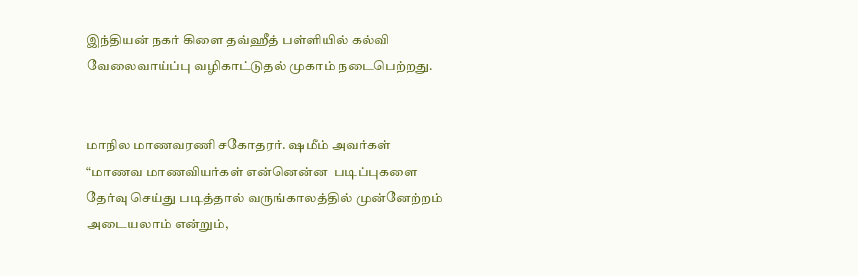இந்தியன் நகர் கிளை தவ்ஹீத் பள்ளியில் கல்வி  வேலைவாய்ப்பு வழிகாட்டுதல் முகாம் நடைபெற்றது.


மாநில மாணவரணி சகோதரர். ஷமீம் அவர்கள் “மாணவ மாணவியர்கள் என்னென்ன  படிப்புகளை தேர்வு செய்து படித்தால் வருங்காலத்தில் முன்னேற்றம் அடையலாம் என்றும்,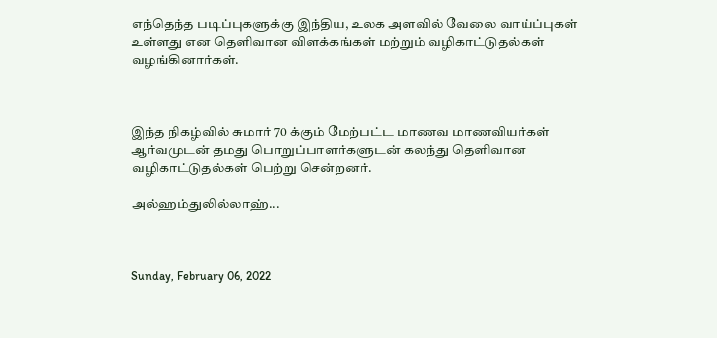எந்தெந்த படிப்புகளுக்கு இந்திய, உலக அளவில் வேலை வாய்ப்புகள் உள்ளது என தெளிவான விளக்கங்கள் மற்றும் வழிகாட்டுதல்கள் வழங்கினார்கள்.



இந்த நிகழ்வில் சுமார் 70 க்கும் மேற்பட்ட மாணவ மாணவியர்கள் ஆர்வமுடன் தமது பொறுப்பாளர்களுடன் கலந்து தெளிவான வழிகாட்டுதல்கள் பெற்று சென்றனர்.

அல்ஹம்துலில்லாஹ்...



Sunday, February 06, 2022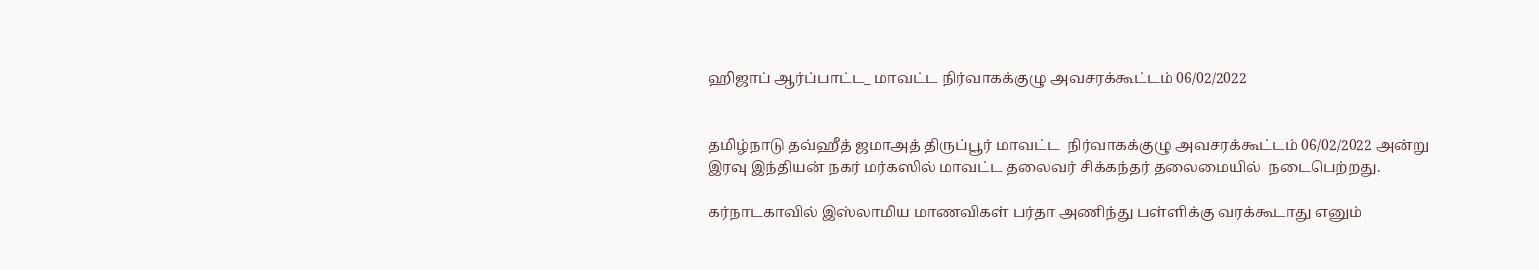ஹிஜாப் ஆர்ப்பாட்ட_ மாவட்ட நிர்வாகக்குழு அவசரக்கூட்டம் 06/02/2022


தமிழ்நாடு தவ்ஹீத் ஜமாஅத் திருப்பூர் மாவட்ட  நிர்வாகக்குழு அவசரக்கூட்டம் 06/02/2022 அன்று இரவு இந்தியன் நகர் மர்கஸில் மாவட்ட தலைவர் சிக்கந்தர் தலைமையில்  நடைபெற்றது.

கர்நாடகாவில் இஸ்லாமிய மாணவிகள் பர்தா அணிந்து பள்ளிக்கு வரக்கூடாது எனும்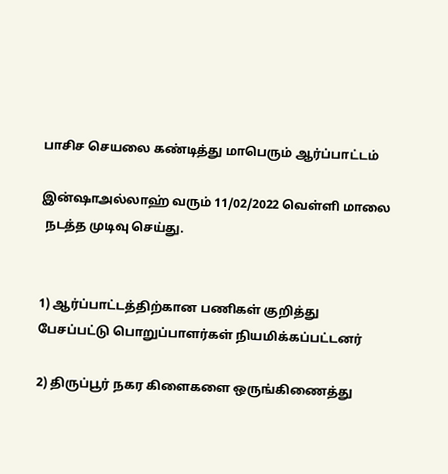பாசிச செயலை கண்டித்து மாபெரும் ஆர்ப்பாட்டம்

இன்ஷாஅல்லாஹ் வரும் 11/02/2022 வெள்ளி மாலை
 நடத்த முடிவு செய்து.


1) ஆர்ப்பாட்டத்திற்கான பணிகள் குறித்து பேசப்பட்டு பொறுப்பாளர்கள் நியமிக்கப்பட்டனர்

2) திருப்பூர் நகர கிளைகளை ஒருங்கிணைத்து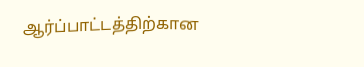ஆர்ப்பாட்டத்திற்கான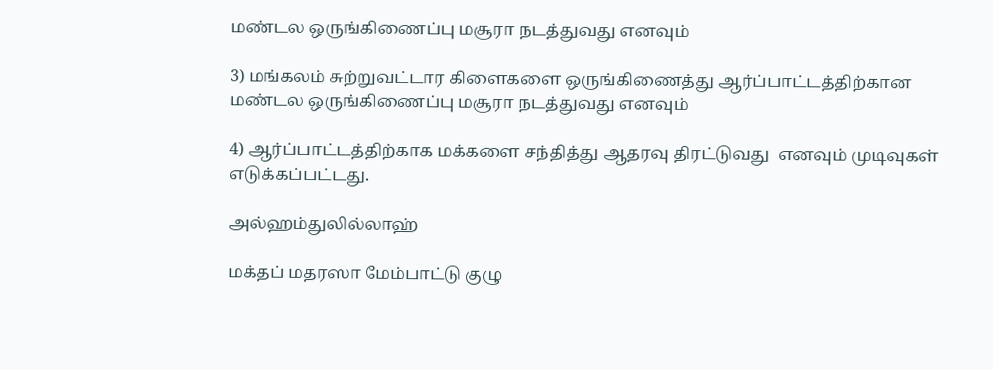மண்டல ஒருங்கிணைப்பு மசூரா நடத்துவது எனவும்

3) மங்கலம் சுற்றுவட்டார கிளைகளை ஒருங்கிணைத்து ஆர்ப்பாட்டத்திற்கான மண்டல ஒருங்கிணைப்பு மசூரா நடத்துவது எனவும்

4) ஆர்ப்பாட்டத்திற்காக மக்களை சந்தித்து ஆதரவு திரட்டுவது  எனவும் முடிவுகள் எடுக்கப்பட்டது.

அல்ஹம்துலில்லாஹ்

மக்தப் மதரஸா மேம்பாட்டு குழு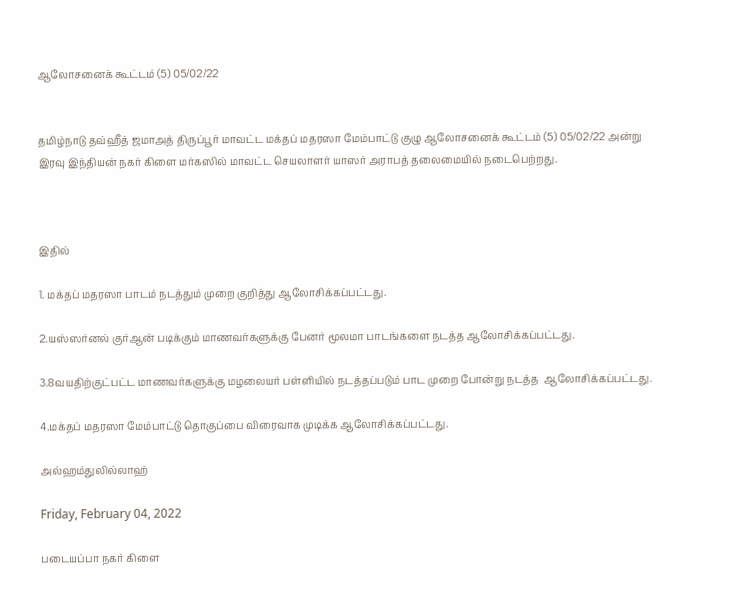ஆலோசனைக் கூட்டம் (5) 05/02/22


தமிழ்நாடு தவ்ஹீத் ஜமாஅத் திருப்பூர் மாவட்ட மக்தப் மதரஸா மேம்பாட்டு குழு ஆலோசனைக் கூட்டம் (5) 05/02/22 அன்று இரவு இந்தியன் நகர் கிளை மர்கஸில் மாவட்ட செயலாளர் யாஸர் அராபத் தலைமையில் நடைபெற்றது.



இதில்

1. மக்தப் மதரஸா பாடம் நடத்தும் முறை குறித்து ஆலோசிக்கப்பட்டது.

2.யஸ்ஸர்னல் குர்ஆன் படிக்கும் மாணவர்களுக்கு பேனர் மூலமா பாடங்களை நடத்த ஆலோசிக்கப்பட்டது.

3.8வயதிற்குட்பட்ட மாணவர்களுக்கு மழலையர் பள்ளியில் நடத்தப்படும் பாட முறை போன்று நடத்த  ஆலோசிக்கப்பட்டது.

4.மக்தப் மதரஸா மேம்பாட்டு தொகுப்பை விரைவாக முடிக்க ஆலோசிக்கப்பட்டது.

அல்ஹம்துலில்லாஹ்

Friday, February 04, 2022

படையப்பா நகர் கிளை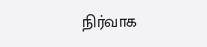நிர்வாக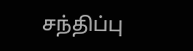சந்திப்பு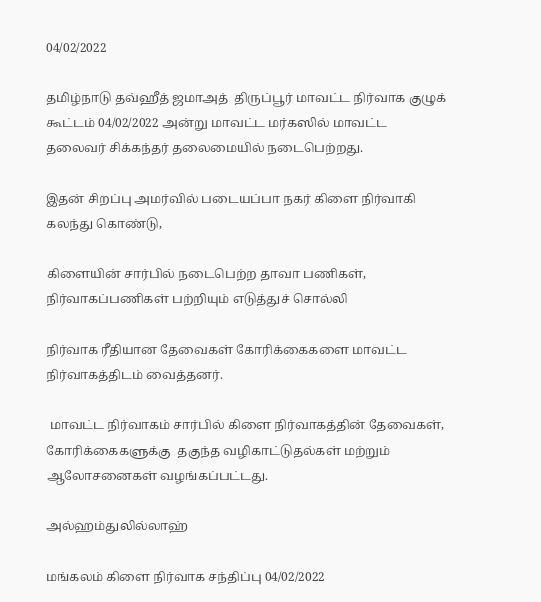04/02/2022

தமிழ்நாடு தவ்ஹீத் ஜமாஅத்  திருப்பூர் மாவட்ட நிர்வாக குழுக் கூட்டம் 04/02/2022 அன்று மாவட்ட மர்கஸில் மாவட்ட தலைவர் சிக்கந்தர் தலைமையில் நடைபெற்றது.

இதன் சிறப்பு அமர்வில் படையப்பா நகர் கிளை நிர்வாகி கலந்து கொண்டு,

கிளையின் சார்பில் நடைபெற்ற தாவா பணிகள், நிர்வாகப்பணிகள் பற்றியும் எடுத்துச் சொல்லி

நிர்வாக ரீதியான தேவைகள் கோரிக்கைகளை மாவட்ட நிர்வாகத்திடம் வைத்தனர்.

 மாவட்ட நிர்வாகம் சார்பில் கிளை நிர்வாகத்தின் தேவைகள், கோரிக்கைகளுக்கு  தகுந்த வழிகாட்டுதல்கள் மற்றும்  ஆலோசனைகள் வழங்கப்பட்டது.

அல்ஹம்துலில்லாஹ்

மங்கலம் கிளை நிர்வாக சந்திப்பு 04/02/2022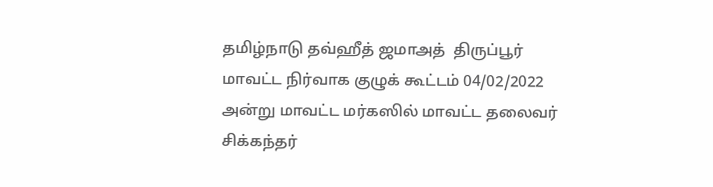தமிழ்நாடு தவ்ஹீத் ஜமாஅத்  திருப்பூர் மாவட்ட நிர்வாக குழுக் கூட்டம் 04/02/2022 அன்று மாவட்ட மர்கஸில் மாவட்ட தலைவர் சிக்கந்தர்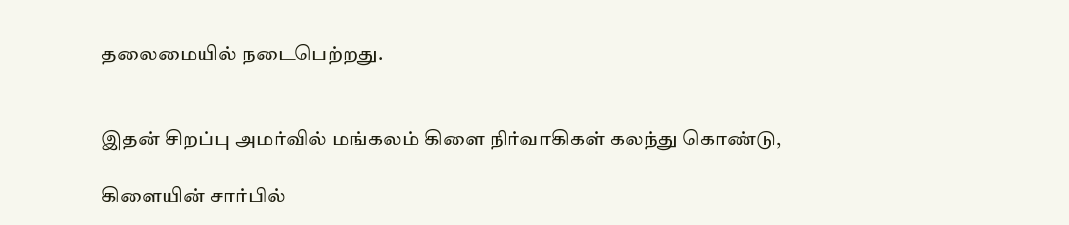தலைமையில் நடைபெற்றது.


இதன் சிறப்பு அமர்வில் மங்கலம் கிளை நிர்வாகிகள் கலந்து கொண்டு,

கிளையின் சார்பில்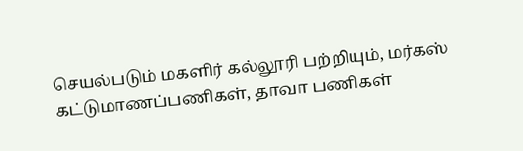செயல்படும் மகளிர் கல்லூரி பற்றியும், மர்கஸ் கட்டுமாணப்பணிகள், தாவா பணிகள்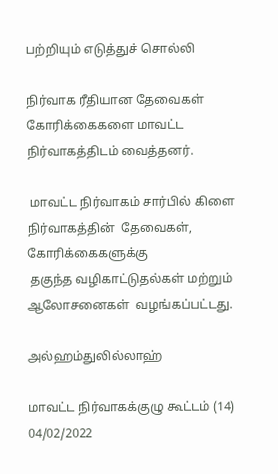பற்றியும் எடுத்துச் சொல்லி

நிர்வாக ரீதியான தேவைகள்
கோரிக்கைகளை மாவட்ட நிர்வாகத்திடம் வைத்தனர்.

 மாவட்ட நிர்வாகம் சார்பில் கிளை நிர்வாகத்தின்  தேவைகள், கோரிக்கைகளுக்கு
 தகுந்த வழிகாட்டுதல்கள் மற்றும் ஆலோசனைகள்  வழங்கப்பட்டது.

அல்ஹம்துலில்லாஹ்

மாவட்ட நிர்வாகக்குழு கூட்டம் (14) 04/02/2022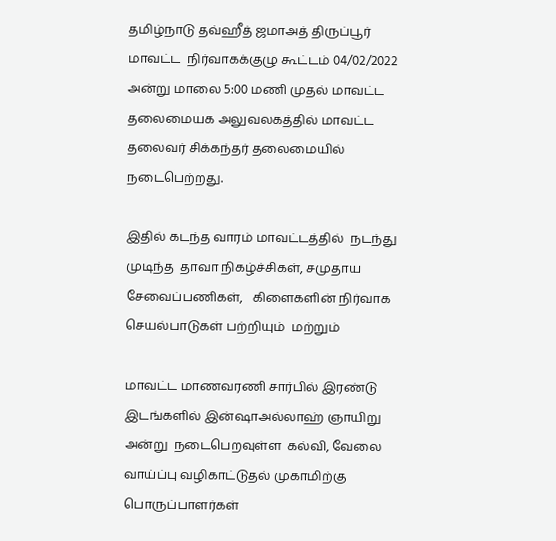தமிழ்நாடு தவ்ஹீத் ஜமாஅத் திருப்பூர் மாவட்ட  நிர்வாகக்குழு கூட்டம் 04/02/2022 அன்று மாலை 5:00 மணி முதல் மாவட்ட தலைமையக அலுவலகத்தில் மாவட்ட தலைவர் சிக்கந்தர் தலைமையில்  நடைபெற்றது.

இதில் கடந்த வாரம் மாவட்டத்தில்  நடந்து முடிந்த  தாவா நிகழ்ச்சிகள், சமுதாய சேவைப்பணிகள்,   கிளைகளின் நிர்வாக செயல்பாடுகள் பற்றியும்  மற்றும்

மாவட்ட மாணவரணி சார்பில் இரண்டு இடங்களில் இன்ஷாஅல்லாஹ் ஞாயிறு அன்று  நடைபெறவுள்ள  கல்வி, வேலை வாய்ப்பு வழிகாட்டுதல் முகாமிற்கு பொருப்பாளர்கள்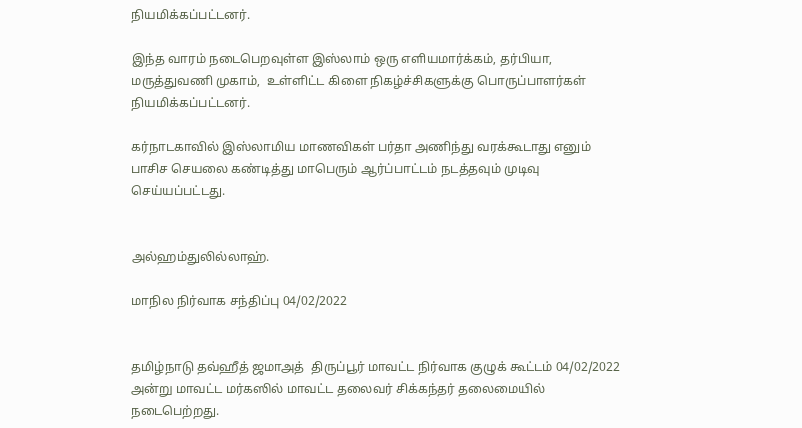நியமிக்கப்பட்டனர்.

இந்த வாரம் நடைபெறவுள்ள இஸ்லாம் ஒரு எளியமார்க்கம், தர்பியா, மருத்துவணி முகாம்,  உள்ளிட்ட கிளை நிகழ்ச்சிகளுக்கு பொருப்பாளர்கள் நியமிக்கப்பட்டனர்.

கர்நாடகாவில் இஸ்லாமிய மாணவிகள் பர்தா அணிந்து வரக்கூடாது எனும் பாசிச செயலை கண்டித்து மாபெரும் ஆர்ப்பாட்டம் நடத்தவும் முடிவு செய்யப்பட்டது.


அல்ஹம்துலில்லாஹ்.

மாநில நிர்வாக சந்திப்பு 04/02/2022


தமிழ்நாடு தவ்ஹீத் ஜமாஅத்  திருப்பூர் மாவட்ட நிர்வாக குழுக் கூட்டம் 04/02/2022 அன்று மாவட்ட மர்கஸில் மாவட்ட தலைவர் சிக்கந்தர் தலைமையில் நடைபெற்றது.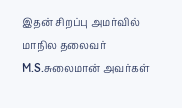இதன் சிறப்பு அமர்வில் மாநில தலைவர் M.S.சுலைமான் அவர்கள்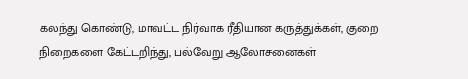கலந்து கொண்டு, மாவட்ட நிர்வாக ரீதியான கருத்துக்கள், குறை நிறைகளை கேட்டறிந்து, பல்வேறு ஆலோசனைகள்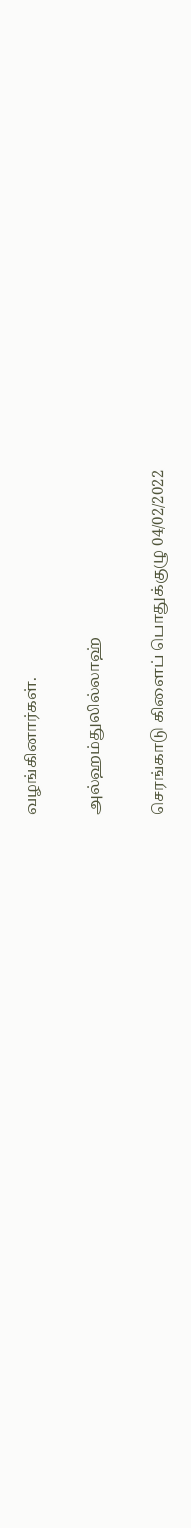வழங்கினார்கள்.

அல்ஹம்துலில்லாஹ்

செரங்காடு கிளைப் பொதுக்குழு 04/02/2022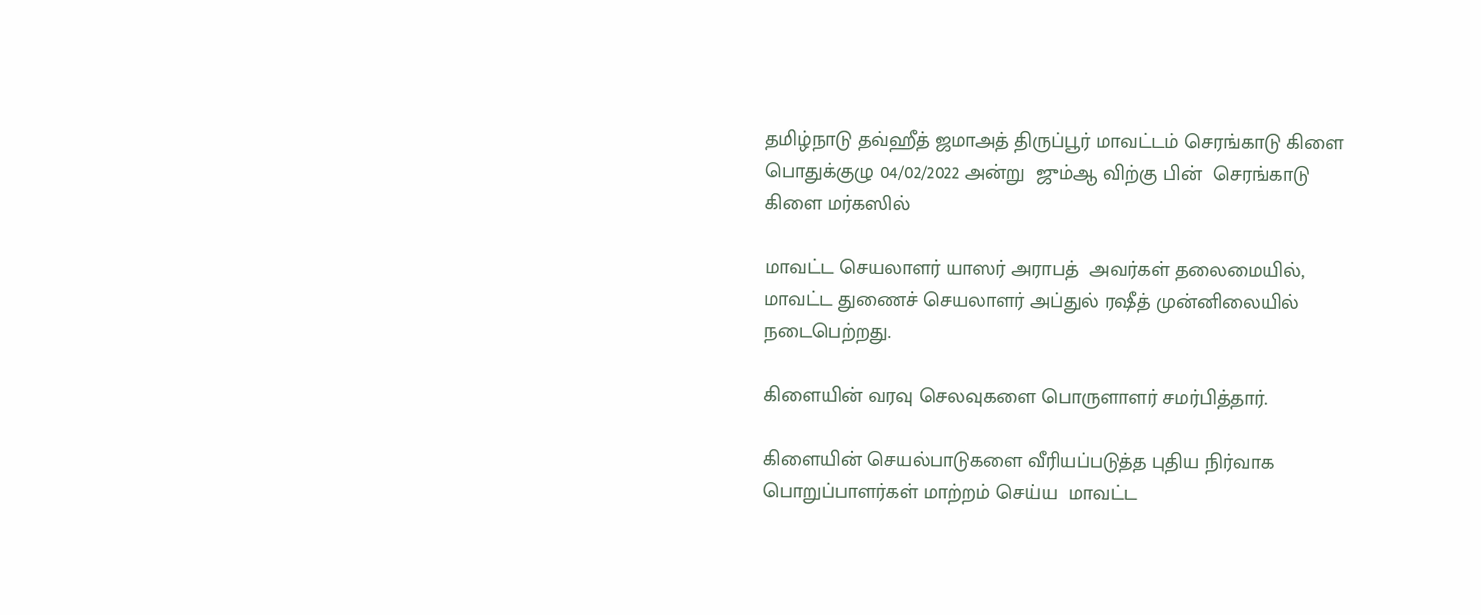தமிழ்நாடு தவ்ஹீத் ஜமாஅத் திருப்பூர் மாவட்டம் செரங்காடு கிளை பொதுக்குழு 04/02/2022 அன்று  ஜும்ஆ விற்கு பின்  செரங்காடு கிளை மர்கஸில்

மாவட்ட செயலாளர் யாஸர் அராபத்  அவர்கள் தலைமையில், மாவட்ட துணைச் செயலாளர் அப்துல் ரஷீத் முன்னிலையில்  நடைபெற்றது.

கிளையின் வரவு செலவுகளை பொருளாளர் சமர்பித்தார்.

கிளையின் செயல்பாடுகளை வீரியப்படுத்த புதிய நிர்வாக பொறுப்பாளர்கள் மாற்றம் செய்ய  மாவட்ட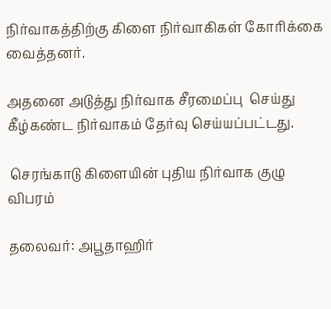நிர்வாகத்திற்கு கிளை நிர்வாகிகள் கோரிக்கை வைத்தனர்.

அதனை அடுத்து நிர்வாக சீரமைப்பு  செய்து கீழ்கண்ட நிர்வாகம் தேர்வு செய்யப்பட்டது.

 செரங்காடு கிளையின் புதிய நிர்வாக குழு விபரம்

தலைவர்: அபூதாஹிர்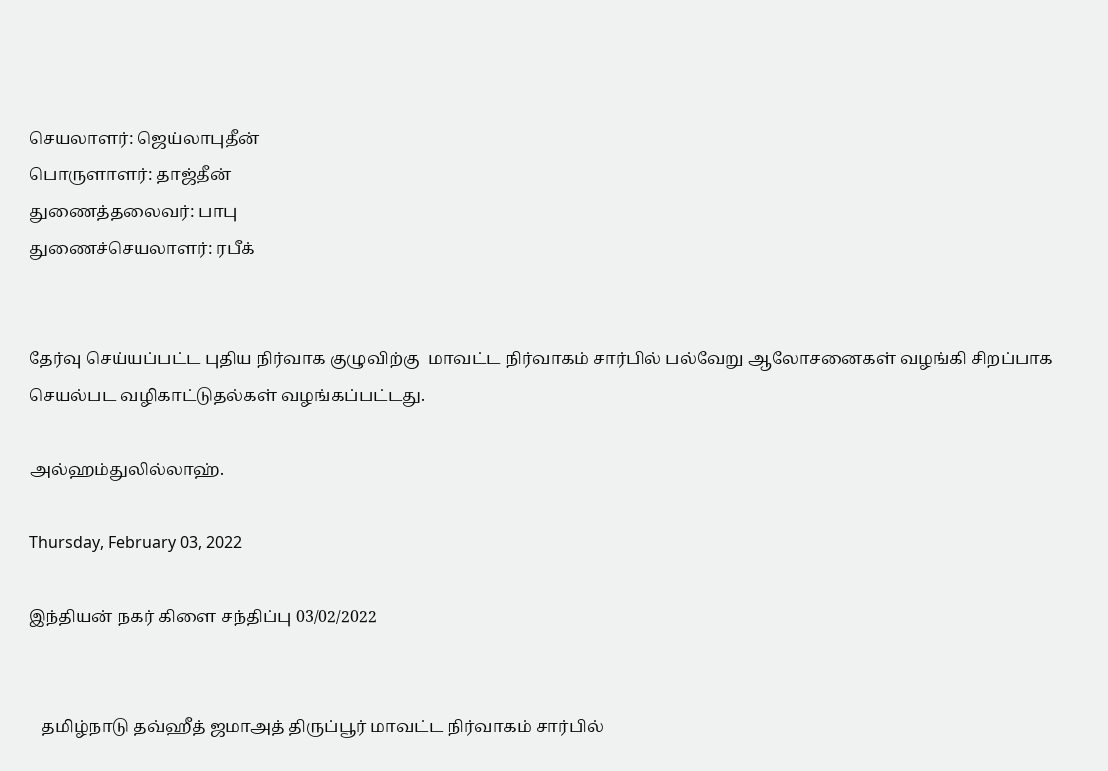செயலாளர்: ஜெய்லாபுதீன்
பொருளாளர்: தாஜ்தீன்
துணைத்தலைவர்: பாபு
துணைச்செயலாளர்: ரபீக்


தேர்வு செய்யப்பட்ட புதிய நிர்வாக குழுவிற்கு  மாவட்ட நிர்வாகம் சார்பில் பல்வேறு ஆலோசனைகள் வழங்கி சிறப்பாக செயல்பட வழிகாட்டுதல்கள் வழங்கப்பட்டது.

அல்ஹம்துலில்லாஹ்.

Thursday, February 03, 2022

இந்தியன் நகர் கிளை சந்திப்பு 03/02/2022


   தமிழ்நாடு தவ்ஹீத் ஜமாஅத் திருப்பூர் மாவட்ட நிர்வாகம் சார்பில்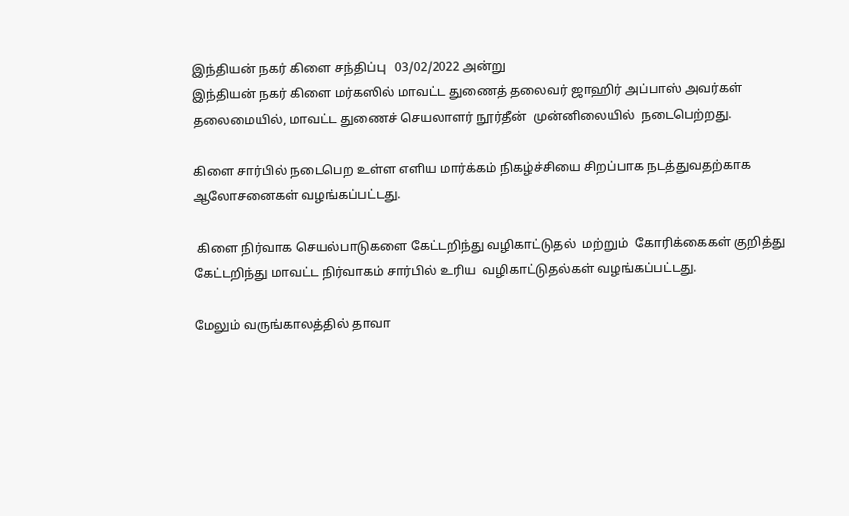இந்தியன் நகர் கிளை சந்திப்பு   03/02/2022 அன்று
இந்தியன் நகர் கிளை மர்கஸில் மாவட்ட துணைத் தலைவர் ஜாஹிர் அப்பாஸ் அவர்கள் தலைமையில், மாவட்ட துணைச் செயலாளர் நூர்தீன்  முன்னிலையில்  நடைபெற்றது.

கிளை சார்பில் நடைபெற உள்ள எளிய மார்க்கம் நிகழ்ச்சியை சிறப்பாக நடத்துவதற்காக ஆலோசனைகள் வழங்கப்பட்டது.

 கிளை நிர்வாக செயல்பாடுகளை கேட்டறிந்து வழிகாட்டுதல்  மற்றும்  கோரிக்கைகள் குறித்து கேட்டறிந்து மாவட்ட நிர்வாகம் சார்பில் உரிய  வழிகாட்டுதல்கள் வழங்கப்பட்டது.

மேலும் வருங்காலத்தில் தாவா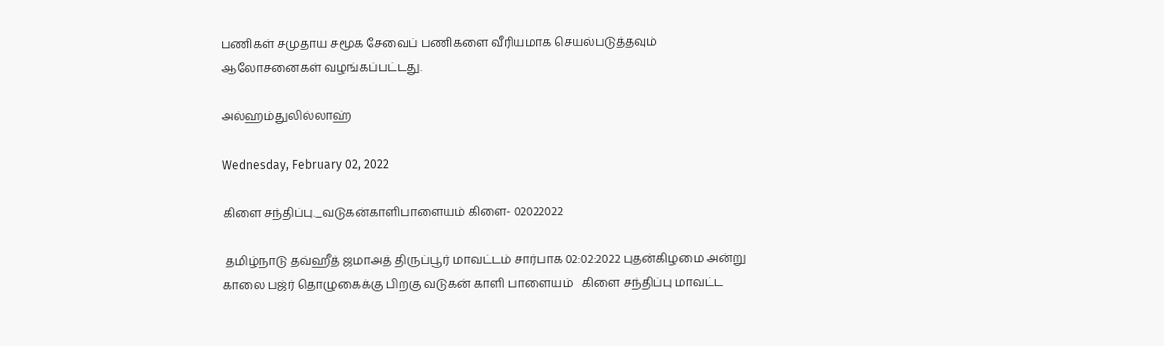பணிகள் சமுதாய சமூக சேவைப் பணிகளை வீரியமாக செயல்படுத்தவும் ஆலோசனைகள் வழங்கப்பட்டது.

அல்ஹம்துலில்லாஹ்

Wednesday, February 02, 2022

கிளை சந்திப்பு._வடுகன்காளிபாளையம் கிளை- 02022022

 தமிழ்நாடு தவ்ஹீத் ஜமாஅத் திருப்பூர் மாவட்டம் சார்பாக 02:02:2022 புதன்கிழமை அன்று காலை பஜ்ர் தொழுகைக்கு பிறகு வடுகன் காளி பாளையம்   கிளை சந்திப்பு மாவட்ட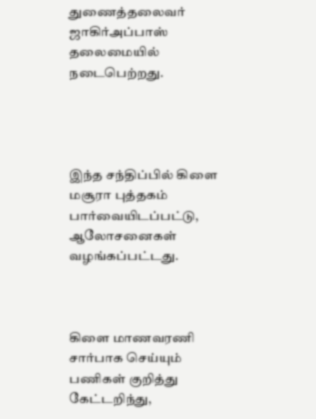துணைத்தலைவர் ஜாகிர்அப்பாஸ் தலைமையில் நடைபெற்றது.




இந்த சந்திப்பில் கிளை மசூரா புத்தகம் பார்வையிடப்பட்டு, ஆலோசனைகள் வழங்கப்பட்டது.



கிளை மாணவரணி சார்பாக செய்யும் பணிகள் குறித்து கேட்டறிந்து,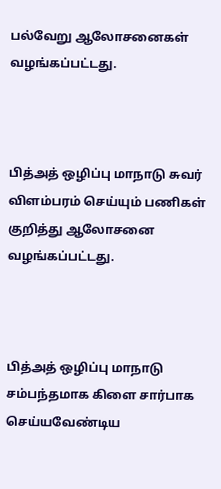பல்வேறு ஆலோசனைகள் வழங்கப்பட்டது.



பித்அத் ஒழிப்பு மாநாடு சுவர் விளம்பரம் செய்யும் பணிகள் குறித்து ஆலோசனை வழங்கப்பட்டது.



பித்அத் ஒழிப்பு மாநாடு சம்பந்தமாக கிளை சார்பாக செய்யவேண்டிய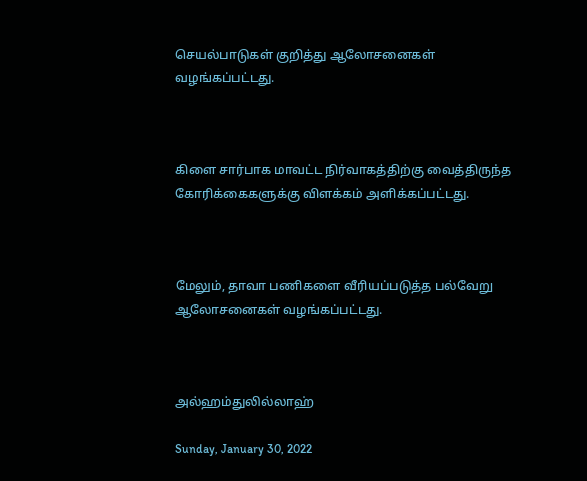செயல்பாடுகள் குறித்து ஆலோசனைகள் வழங்கப்பட்டது.



கிளை சார்பாக மாவட்ட நிர்வாகத்திற்கு வைத்திருந்த கோரிக்கைகளுக்கு விளக்கம் அளிக்கப்பட்டது.



மேலும், தாவா பணிகளை வீரியப்படுத்த பல்வேறு ஆலோசனைகள் வழங்கப்பட்டது.



அல்ஹம்துலில்லாஹ்

Sunday, January 30, 2022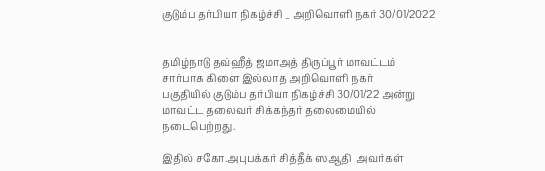குடும்ப தர்பியா நிகழ்ச்சி _ அறிவொளி நகர் 30/01/2022


தமிழ்நாடு தவ்ஹீத் ஜமாஅத் திருப்பூர் மாவட்டம் சார்பாக கிளை இல்லாத அறிவொளி நகர்
பகுதியில் குடும்ப தர்பியா நிகழ்ச்சி 30/01/22 அன்று மாவட்ட தலைவர் சிக்கந்தர் தலைமையில் நடைபெற்றது.

இதில் சகோ.அபுபக்கர் சித்தீக் ஸஆதி  அவர்கள்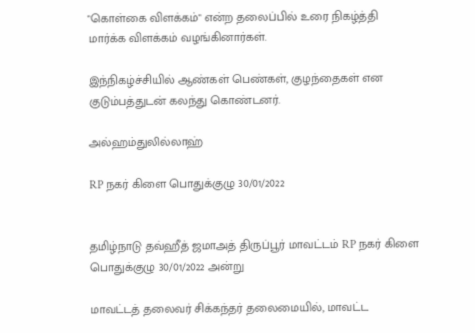"கொள்கை விளக்கம்" என்ற தலைப்பில் உரை நிகழ்த்தி மார்க்க விளக்கம் வழங்கினார்கள்.

இந்நிகழ்ச்சியில் ஆண்கள் பெண்கள், குழந்தைகள் என குடும்பத்துடன் கலந்து கொண்டனர்.

அல்ஹம்துலில்லாஹ்

RP நகர் கிளை பொதுக்குழு 30/01/2022


தமிழ்நாடு தவ்ஹீத் ஜமாஅத் திருப்பூர் மாவட்டம் RP நகர் கிளை பொதுக்குழு 30/01/2022 அன்று

மாவட்டத் தலைவர் சிக்கந்தர் தலைமையில், மாவட்ட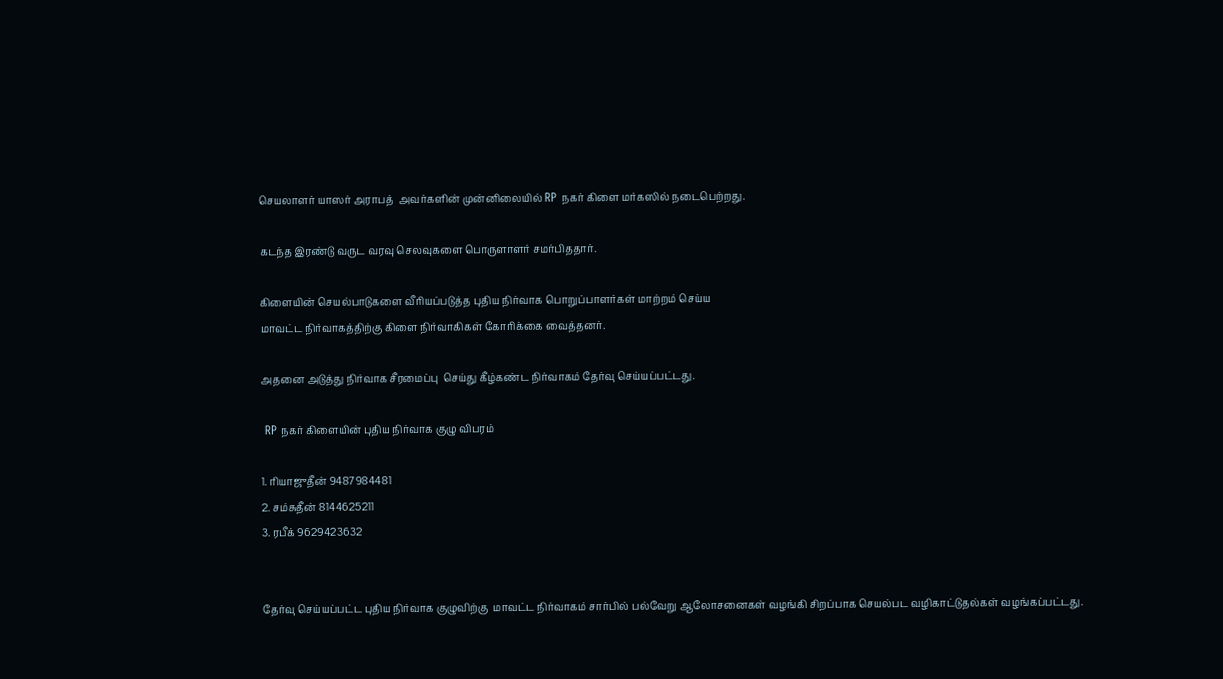செயலாளர் யாஸர் அராபத்  அவர்களின் முன்னிலையில் RP நகர் கிளை மர்கஸில் நடைபெற்றது.

கடந்த இரண்டு வருட வரவு செலவுகளை பொருளாளர் சமர்பிததார்.

கிளையின் செயல்பாடுகளை வீரியப்படுத்த புதிய நிர்வாக பொறுப்பாளர்கள் மாற்றம் செய்ய
மாவட்ட நிர்வாகத்திற்கு கிளை நிர்வாகிகள் கோரிக்கை வைத்தனர்.

அதனை அடுத்து நிர்வாக சீரமைப்பு  செய்து கீழ்கண்ட நிர்வாகம் தேர்வு செய்யப்பட்டது.

 RP நகர் கிளையின் புதிய நிர்வாக குழு விபரம்

1. ரியாஜுதீன் 9487984481
2. சம்சுதீன் 8144625211
3. ரபீக் 9629423632


தேர்வு செய்யப்பட்ட புதிய நிர்வாக குழுவிற்கு  மாவட்ட நிர்வாகம் சார்பில் பல்வேறு ஆலோசனைகள் வழங்கி சிறப்பாக செயல்பட வழிகாட்டுதல்கள் வழங்கப்பட்டது.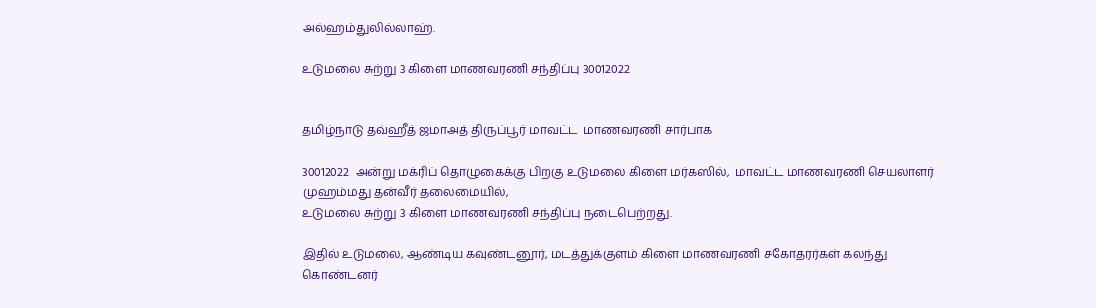அல்ஹம்துலில்லாஹ்.

உடுமலை சுற்று 3 கிளை மாணவரணி சந்திப்பு 30012022


தமிழ்நாடு தவ்ஹீத் ஜமாஅத் திருப்பூர் மாவட்ட  மாணவரணி சார்பாக

30012022  அன்று மக்ரிப் தொழுகைக்கு பிறகு உடுமலை கிளை மர்கஸில்,  மாவட்ட மாணவரணி செயலாளர் முஹம்மது தன்வீர் தலைமையில்,
உடுமலை சுற்று 3 கிளை மாணவரணி சந்திப்பு நடைபெற்றது.

இதில் உடுமலை, ஆண்டிய கவுண்டனூர், மடத்துக்குளம் கிளை மாணவரணி சகோதரர்கள் கலந்து கொண்டனர்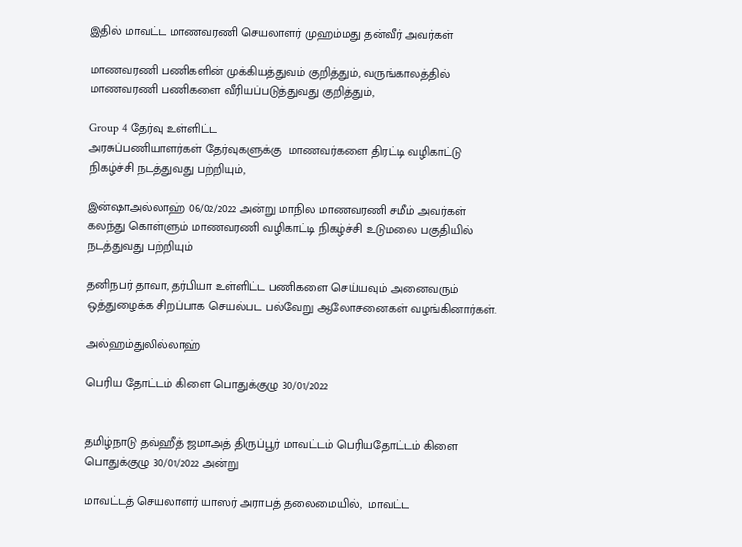இதில் மாவட்ட மாணவரணி செயலாளர் முஹம்மது தன்வீர் அவர்கள்

மாணவரணி பணிகளின் முக்கியத்துவம் குறித்தும், வருங்காலத்தில்  மாணவரணி பணிகளை வீரியப்படுத்துவது குறித்தும்,

Group 4 தேர்வு உள்ளிட்ட
அரசுப்பணியாளர்கள் தேர்வுகளுக்கு  மாணவர்களை திரட்டி வழிகாட்டு நிகழ்ச்சி நடத்துவது பற்றியும்,

இன்ஷாஅல்லாஹ் 06/02/2022 அன்று மாநில மாணவரணி சமீம் அவர்கள் கலந்து கொள்ளும் மாணவரணி வழிகாட்டி நிகழ்ச்சி உடுமலை பகுதியில் நடத்துவது பற்றியும்

தனிநபர் தாவா, தர்பியா உள்ளிட்ட பணிகளை செய்யவும் அனைவரும் ஒத்துழைக்க சிறப்பாக செயல்பட பல்வேறு ஆலோசனைகள் வழங்கினார்கள்.

அல்ஹம்துலில்லாஹ்

பெரிய தோட்டம் கிளை பொதுக்குழு 30/01/2022


தமிழ்நாடு தவ்ஹீத் ஜமாஅத் திருப்பூர் மாவட்டம் பெரியதோட்டம் கிளை பொதுக்குழு 30/01/2022 அன்று

மாவட்டத் செயலாளர் யாஸர் அராபத் தலைமையில்,  மாவட்ட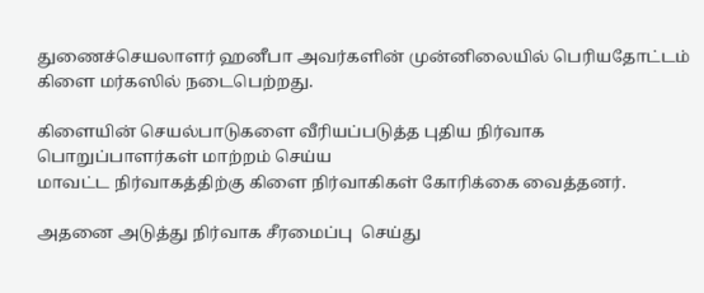துணைச்செயலாளர் ஹனீபா அவர்களின் முன்னிலையில் பெரியதோட்டம்
கிளை மர்கஸில் நடைபெற்றது.

கிளையின் செயல்பாடுகளை வீரியப்படுத்த புதிய நிர்வாக பொறுப்பாளர்கள் மாற்றம் செய்ய
மாவட்ட நிர்வாகத்திற்கு கிளை நிர்வாகிகள் கோரிக்கை வைத்தனர்.

அதனை அடுத்து நிர்வாக சீரமைப்பு  செய்து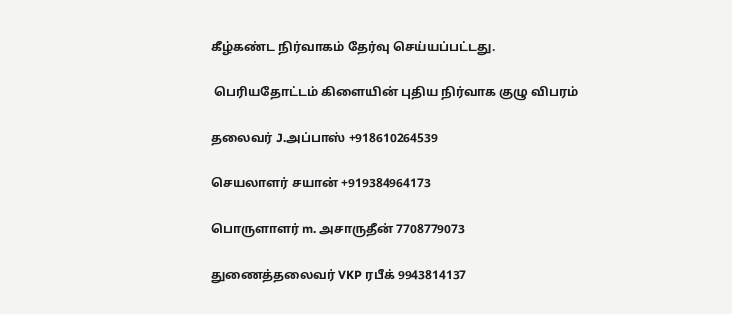கீழ்கண்ட நிர்வாகம் தேர்வு செய்யப்பட்டது.

 பெரியதோட்டம் கிளையின் புதிய நிர்வாக குழு விபரம்

தலைவர் J.அப்பாஸ் +918610264539

செயலாளர் சயான் +919384964173

பொருளாளர் m. அசாருதீன் 7708779073

துணைத்தலைவர் VKP ரபீக் 9943814137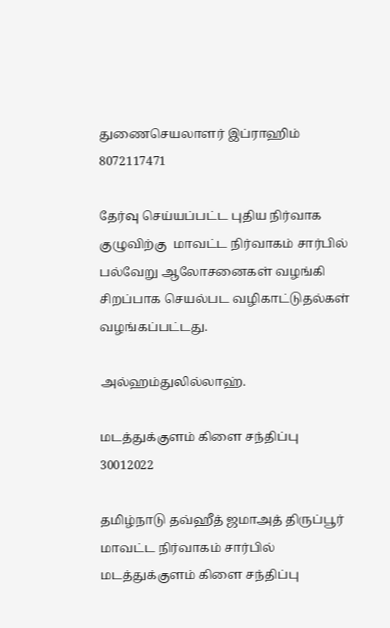துணைசெயலாளர் இப்ராஹிம்  8072117471

தேர்வு செய்யப்பட்ட புதிய நிர்வாக குழுவிற்கு  மாவட்ட நிர்வாகம் சார்பில் பல்வேறு ஆலோசனைகள் வழங்கி சிறப்பாக செயல்பட வழிகாட்டுதல்கள் வழங்கப்பட்டது.

அல்ஹம்துலில்லாஹ்.

மடத்துக்குளம் கிளை சந்திப்பு 30012022

தமிழ்நாடு தவ்ஹீத் ஜமாஅத் திருப்பூர் மாவட்ட நிர்வாகம் சார்பில்  மடத்துக்குளம் கிளை சந்திப்பு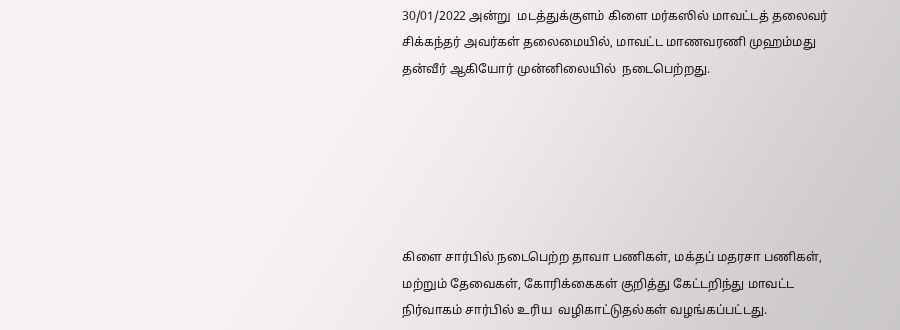30/01/2022 அன்று  மடத்துக்குளம் கிளை மர்கஸில் மாவட்டத் தலைவர் சிக்கந்தர் அவர்கள் தலைமையில், மாவட்ட மாணவரணி முஹம்மது தன்வீர் ஆகியோர் முன்னிலையில்  நடைபெற்றது.






கிளை சார்பில் நடைபெற்ற தாவா பணிகள், மக்தப் மதரசா பணிகள், மற்றும் தேவைகள், கோரிக்கைகள் குறித்து கேட்டறிந்து மாவட்ட நிர்வாகம் சார்பில் உரிய  வழிகாட்டுதல்கள் வழங்கப்பட்டது.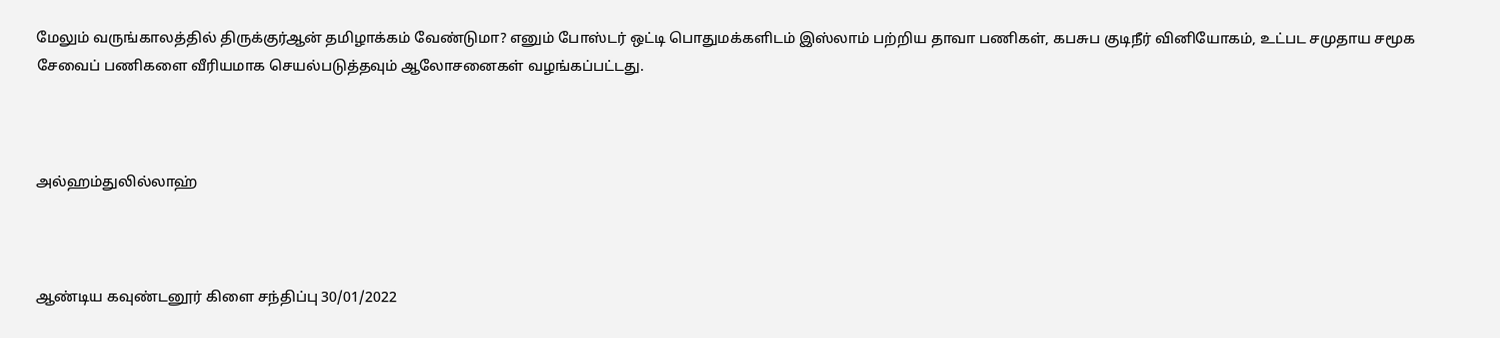மேலும் வருங்காலத்தில் திருக்குர்ஆன் தமிழாக்கம் வேண்டுமா? எனும் போஸ்டர் ஒட்டி பொதுமக்களிடம் இஸ்லாம் பற்றிய தாவா பணிகள், கபசுப குடிநீர் வினியோகம், உட்பட சமுதாய சமூக சேவைப் பணிகளை வீரியமாக செயல்படுத்தவும் ஆலோசனைகள் வழங்கப்பட்டது.



அல்ஹம்துலில்லாஹ்



ஆண்டிய கவுண்டனூர் கிளை சந்திப்பு 30/01/2022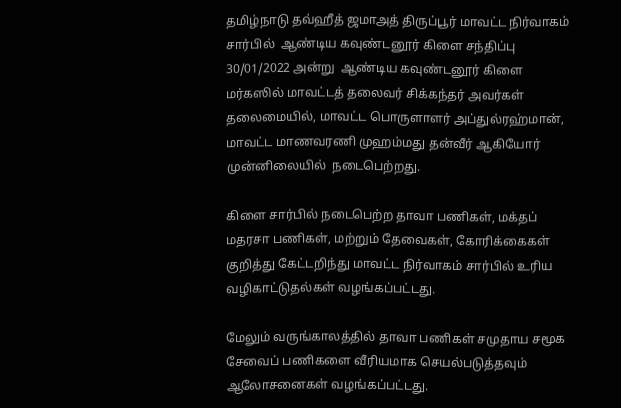தமிழ்நாடு தவ்ஹீத் ஜமாஅத் திருப்பூர் மாவட்ட நிர்வாகம் சார்பில்  ஆண்டிய கவுண்டனூர் கிளை சந்திப்பு   30/01/2022 அன்று  ஆண்டிய கவுண்டனூர் கிளை மர்கஸில் மாவட்டத் தலைவர் சிக்கந்தர் அவர்கள் தலைமையில், மாவட்ட பொருளாளர் அப்துல்ரஹ்மான், மாவட்ட மாணவரணி முஹம்மது தன்வீர் ஆகியோர் முன்னிலையில்  நடைபெற்றது.

கிளை சார்பில் நடைபெற்ற தாவா பணிகள், மக்தப் மதரசா பணிகள், மற்றும் தேவைகள், கோரிக்கைகள் குறித்து கேட்டறிந்து மாவட்ட நிர்வாகம் சார்பில் உரிய  வழிகாட்டுதல்கள் வழங்கப்பட்டது.

மேலும் வருங்காலத்தில் தாவா பணிகள் சமுதாய சமூக சேவைப் பணிகளை வீரியமாக செயல்படுத்தவும் ஆலோசனைகள் வழங்கப்பட்டது.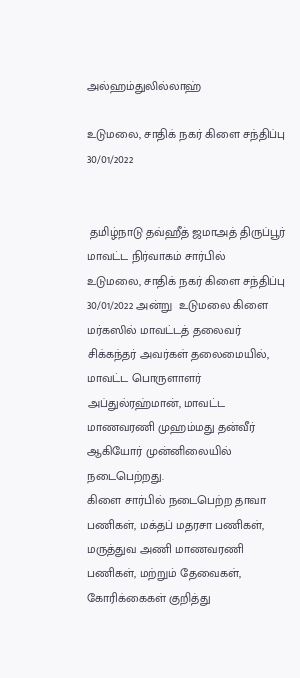அல்ஹம்துலில்லாஹ்

உடுமலை, சாதிக் நகர் கிளை சந்திப்பு 30/01/2022


 தமிழ்நாடு தவ்ஹீத் ஜமாஅத் திருப்பூர் மாவட்ட நிர்வாகம் சார்பில்  உடுமலை, சாதிக் நகர் கிளை சந்திப்பு   30/01/2022 அன்று  உடுமலை கிளை மர்கஸில் மாவட்டத் தலைவர் சிக்கந்தர் அவர்கள் தலைமையில், மாவட்ட பொருளாளர் அப்துல்ரஹ்மான், மாவட்ட மாணவரணி முஹம்மது தன்வீர் ஆகியோர் முன்னிலையில்  நடைபெற்றது.
கிளை சார்பில் நடைபெற்ற தாவா பணிகள், மக்தப் மதரசா பணிகள், மருத்துவ அணி மாணவரணி பணிகள், மற்றும் தேவைகள், கோரிக்கைகள் குறித்து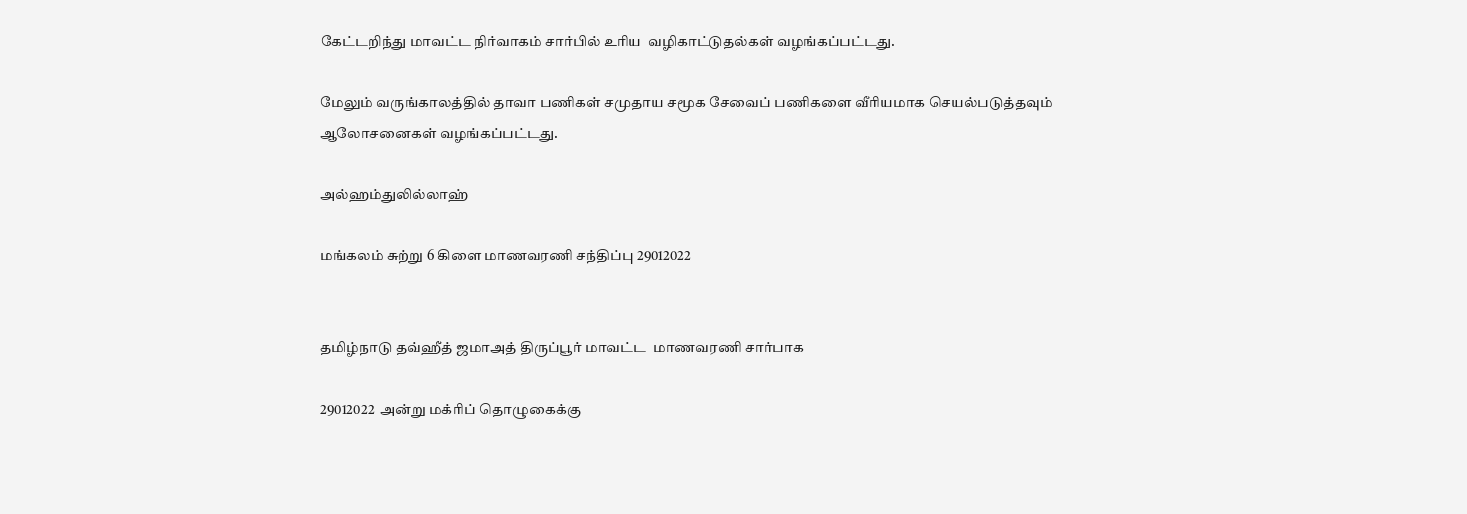கேட்டறிந்து மாவட்ட நிர்வாகம் சார்பில் உரிய  வழிகாட்டுதல்கள் வழங்கப்பட்டது.

மேலும் வருங்காலத்தில் தாவா பணிகள் சமுதாய சமூக சேவைப் பணிகளை வீரியமாக செயல்படுத்தவும் ஆலோசனைகள் வழங்கப்பட்டது.

அல்ஹம்துலில்லாஹ்

மங்கலம் சுற்று 6 கிளை மாணவரணி சந்திப்பு 29012022


தமிழ்நாடு தவ்ஹீத் ஜமாஅத் திருப்பூர் மாவட்ட  மாணவரணி சார்பாக

29012022  அன்று மக்ரிப் தொழுகைக்கு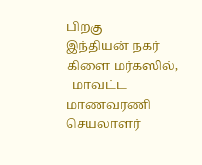பிறகு
இந்தியன் நகர்
கிளை மர்கஸில்,
  மாவட்ட மாணவரணி செயலாளர்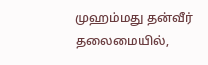முஹம்மது தன்வீர் தலைமையில்,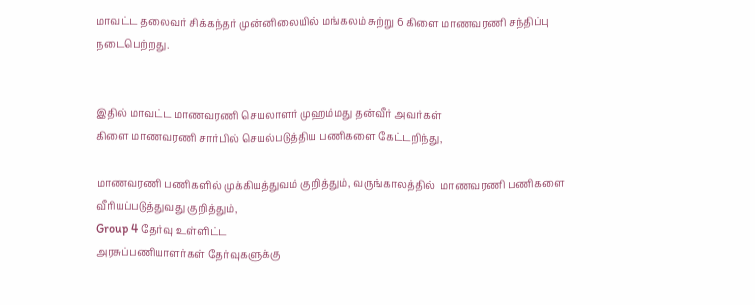மாவட்ட தலைவர் சிக்கந்தர் முன்னிலையில் மங்கலம் சுற்று 6 கிளை மாணவரணி சந்திப்பு நடைபெற்றது.


இதில் மாவட்ட மாணவரணி செயலாளர் முஹம்மது தன்வீர் அவர்கள்
கிளை மாணவரணி சார்பில் செயல்படுத்திய பணிகளை கேட்டறிந்து,

மாணவரணி பணிகளில் முக்கியத்துவம் குறித்தும், வருங்காலத்தில்  மாணவரணி பணிகளை வீரியப்படுத்துவது குறித்தும்,
Group 4 தேர்வு உள்ளிட்ட
அரசுப்பணியாளர்கள் தேர்வுகளுக்கு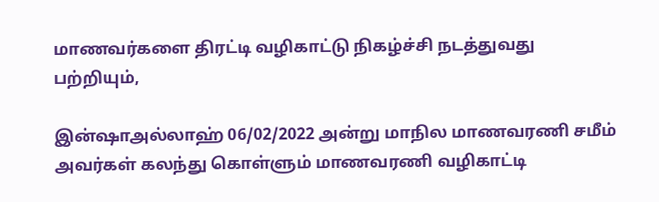மாணவர்களை திரட்டி வழிகாட்டு நிகழ்ச்சி நடத்துவது பற்றியும்,

இன்ஷாஅல்லாஹ் 06/02/2022 அன்று மாநில மாணவரணி சமீம் அவர்கள் கலந்து கொள்ளும் மாணவரணி வழிகாட்டி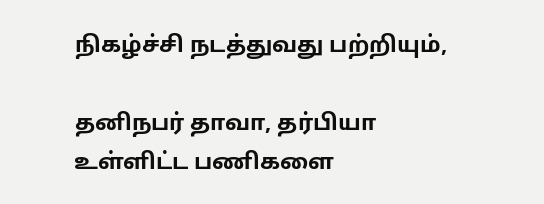நிகழ்ச்சி நடத்துவது பற்றியும்,

தனிநபர் தாவா, தர்பியா உள்ளிட்ட பணிகளை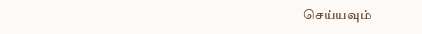செய்யவும்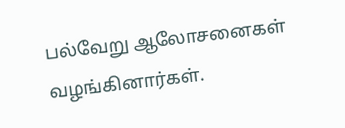பல்வேறு ஆலோசனைகள் வழங்கினார்கள்.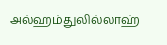அல்ஹம்துலில்லாஹ்